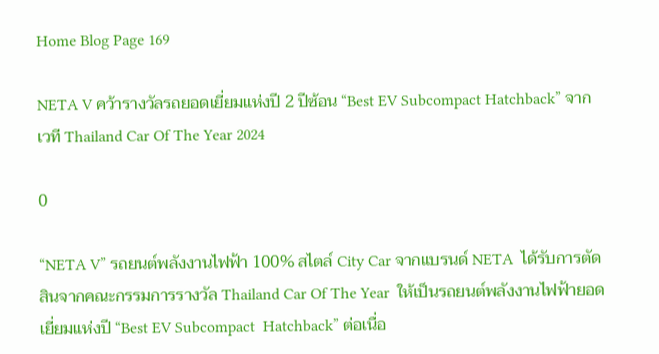Home Blog Page 169

NETA V คว้ารางวัลรถยอดเยี่ยมแห่งปี 2 ปีซ้อน “Best EV Subcompact Hatchback” จากเวที Thailand Car Of The Year 2024

0

“NETA V” รถยนต์พลังงานไฟฟ้า 100% สไตล์ City Car จากแบรนด์ NETA  ได้รับการตัดสินจากคณะกรรมการรางวัล Thailand Car Of The Year  ให้เป็นรถยนต์พลังงานไฟฟ้ายอดเยี่ยมแห่งปี “Best EV Subcompact  Hatchback” ต่อเนื่อ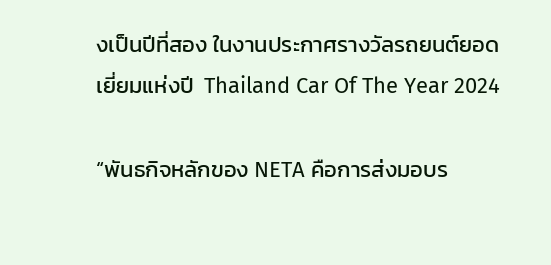งเป็นปีที่สอง ในงานประกาศรางวัลรถยนต์ยอดเยี่ยมแห่งปี  Thailand Car Of The Year 2024

“พันธกิจหลักของ NETA คือการส่งมอบร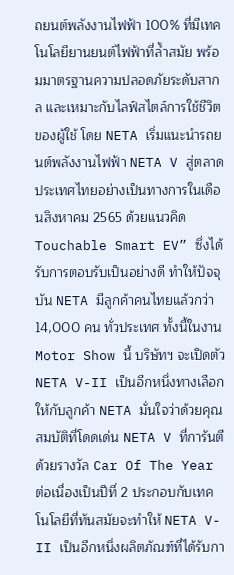ถยนต์พลังงานไฟฟ้า 100% ที่มีเทคโนโลยียานยนต์ไฟฟ้าที่ล้ำสมัย พร้อมมาตรฐานความปลอดภัยระดับสากล และเหมาะกับไลฟ์สไตล์การใช้ชีวิตของผู้ใช้ โดย NETA เริ่มแนะนำรถยนต์พลังงานไฟฟ้า NETA V สู่ตลาดประเทศไทยอย่างเป็นทางการในเดือนสิงหาคม 2565 ด้วยแนวคิด Touchable Smart EV” ซึ่งได้รับการตอบรับเป็นอย่างดี ทำให้ปัจจุบัน NETA มีลูกค้าคนไทยแล้วกว่า 14,000 คน ทั่วประเทศ ทั้งนี้ในงาน Motor Show นี้ บริษัทฯ จะเปิดตัว NETA V-II เป็นอีกหนึ่งทางเลือกให้กับลูกค้า NETA มั่นใจว่าด้วยคุณสมบัติที่โดดเด่น NETA V ที่การันตีด้วยรางวัล Car Of The Year ต่อเนื่องเป็นปีที่ 2 ประกอบกับเทคโนโลยีที่ทันสมัยจะทำให้ NETA V-II เป็นอีกหนึ่งผลิตภัณฑ์ที่ได้รับกา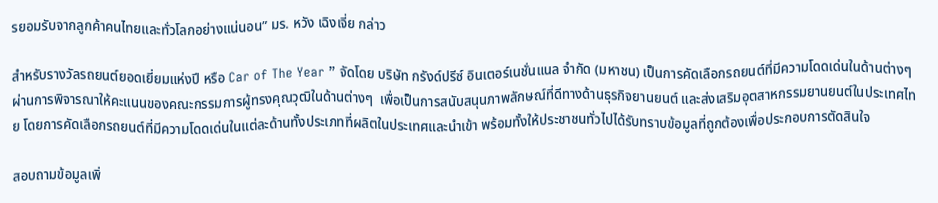รยอมรับจากลูกค้าคนไทยและทั่วโลกอย่างแน่นอน” มร. หวัง เฉิงเจี่ย กล่าว

สำหรับรางวัลรถยนต์ยอดเยี่ยมแห่งปี หรือ Car of The Year ” จัดโดย บริษัท กรังด์ปรีซ์ อินเตอร์เนชั่นแนล จำกัด (มหาชน) เป็นการคัดเลือกรถยนต์ที่มีความโดดเด่นในด้านต่างๆ ผ่านการพิจารณาให้คะแนนของคณะกรรมการผู้ทรงคุณวุฒิในด้านต่างๆ  เพื่อเป็นการสนับสนุนภาพลักษณ์ที่ดีทางด้านธุรกิจยานยนต์ และส่งเสริมอุตสาหกรรมยานยนต์ในประเทศไทย โดยการคัดเลือกรถยนต์ที่มีความโดดเด่นในแต่ละด้านทั้งประเภทที่ผลิตในประเทศและนำเข้า พร้อมทั้งให้ประชาชนทั่วไปได้รับทราบข้อมูลที่ถูกต้องเพื่อประกอบการตัดสินใจ

สอบถามข้อมูลเพิ่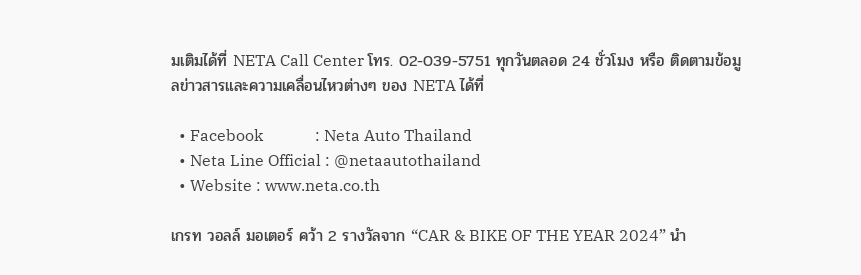มเติมได้ที่ NETA Call Center โทร. 02-039-5751 ทุกวันตลอด 24 ชั่วโมง หรือ ติดตามข้อมูลข่าวสารและความเคลื่อนไหวต่างๆ ของ NETA ได้ที่

  • Facebook             : Neta Auto Thailand
  • Neta Line Official : @netaautothailand
  • Website : www.neta.co.th

เกรท วอลล์ มอเตอร์ คว้า 2 รางวัลจาก “CAR & BIKE OF THE YEAR 2024” นำ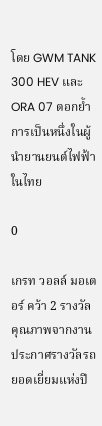โดย GWM TANK 300 HEV และ ORA 07 ตอกย้ำการเป็นหนึ่งในผู้นำยานยนต์ไฟฟ้าในไทย

0

เกรท วอลล์ มอเตอร์ คว้า 2 รางวัลคุณภาพจากงานประกาศรางวัลรถยอดเยี่ยมแห่งปี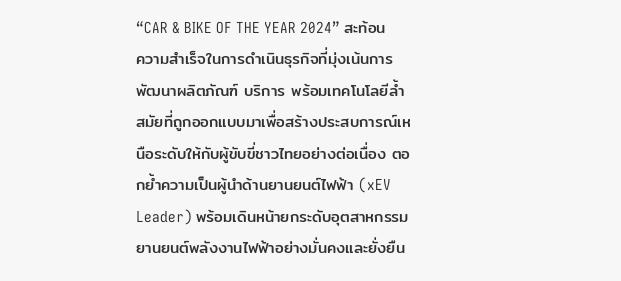“CAR & BIKE OF THE YEAR 2024” สะท้อนความสำเร็จในการดำเนินธุรกิจที่มุ่งเน้นการพัฒนาผลิตภัณฑ์ บริการ พร้อมเทคโนโลยีล้ำสมัยที่ถูกออกแบบมาเพื่อสร้างประสบการณ์เหนือระดับให้กับผู้ขับขี่ชาวไทยอย่างต่อเนื่อง ตอกย้ำความเป็นผู้นำด้านยานยนต์ไฟฟ้า (xEV Leader) พร้อมเดินหน้ายกระดับอุตสาหกรรมยานยนต์พลังงานไฟฟ้าอย่างมั่นคงและยั่งยืน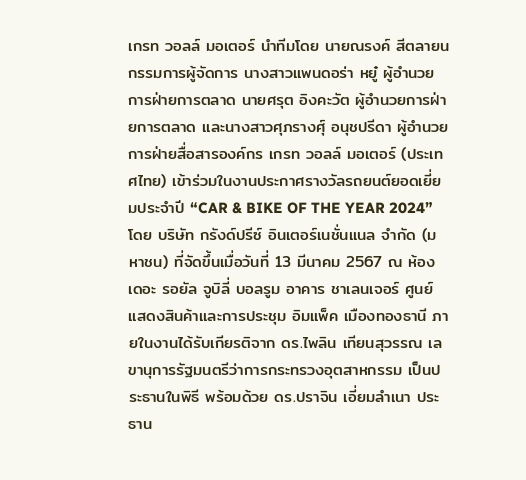เกรท วอลล์ มอเตอร์ นำทีมโดย นายณรงค์ สีตลายน กรรมการผู้จัดการ นางสาวแพนดอร่า หยู๋ ผู้อำนวยการฝ่ายการตลาด นายศรุต อิงคะวัต ผู้อำนวยการฝ่ายการตลาด และนางสาวศุภรางศุ์ อนุชปรีดา ผู้อำนวยการฝ่ายสื่อสารองค์กร เกรท วอลล์ มอเตอร์ (ประเทศไทย) เข้าร่วมในงานประกาศรางวัลรถยนต์ยอดเยี่ยมประจำปี “CAR & BIKE OF THE YEAR 2024” โดย บริษัท กรังด์ปรีซ์ อินเตอร์เนชั่นแนล จำกัด (มหาชน) ที่จัดขึ้นเมื่อวันที่ 13 มีนาคม 2567 ณ ห้อง เดอะ รอยัล จูบิลี่ บอลรูม อาคาร ชาเลนเจอร์ ศูนย์แสดงสินค้าและการประชุม อิมแพ็ค เมืองทองธานี ภายในงานได้รับเกียรติจาก ดร.ไพลิน เทียนสุวรรณ เลขานุการรัฐมนตรีว่าการกระทรวงอุตสาหกรรม เป็นประธานในพิธี พร้อมด้วย ดร.ปราจิน เอี่ยมลําเนา ประธาน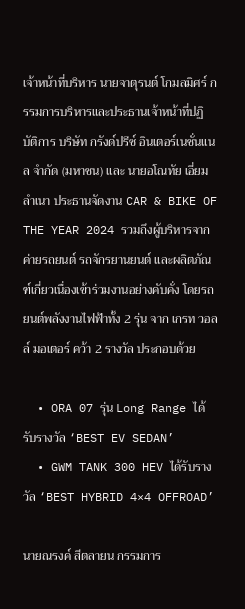เจ้าหน้าที่บริหาร นายจาตุรนต์ โกมลมิศร์ กรรมการบริหารและประธานเจ้าหน้าที่ปฏิบัติการ บริษัท กรังด์ปรีซ์ อินเตอร์เนชั่นแนล จำกัด (มหาชน) และ นายอโณทัย เอี่ยมลำเนา ประธานจัดงาน CAR & BIKE OF THE YEAR 2024 รวมถึงผู้บริหารจากค่ายรถยนต์ รถจักรยานยนต์ และผลิตภัณฑ์เกี่ยวเนื่องเข้าร่วมงานอย่างคับคั่ง โดยรถยนต์พลังงานไฟฟ้าทั้ง 2 รุ่น จาก เกรท วอลล์ มอเตอร์ คว้า 2 รางวัล ประกอบด้วย

  • ORA 07 รุ่น Long Range ได้รับรางวัล ‘BEST EV SEDAN’
  • GWM TANK 300 HEV ได้รับรางวัล ‘BEST HYBRID 4×4 OFFROAD’

นายณรงค์ สีตลายน กรรมการ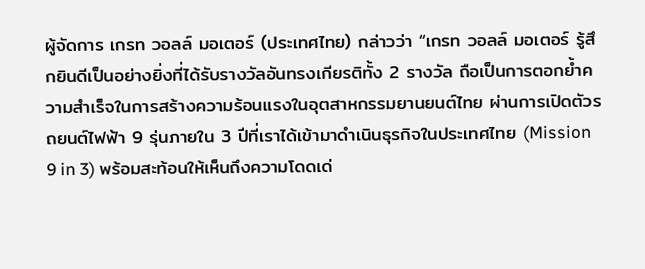ผู้จัดการ เกรท วอลล์ มอเตอร์ (ประเทศไทย) กล่าวว่า “เกรท วอลล์ มอเตอร์ รู้สึกยินดีเป็นอย่างยิ่งที่ได้รับรางวัลอันทรงเกียรติทั้ง 2 รางวัล ถือเป็นการตอกย้ำความสำเร็จในการสร้างความร้อนแรงในอุตสาหกรรมยานยนต์ไทย ผ่านการเปิดตัวรถยนต์ไฟฟ้า 9 รุ่นภายใน 3 ปีที่เราได้เข้ามาดำเนินธุรกิจในประเทศไทย (Mission 9 in 3) พร้อมสะท้อนให้เห็นถึงความโดดเด่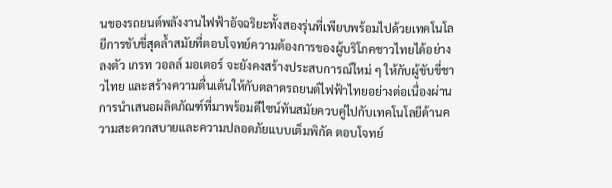นของรถยนต์พลังงานไฟฟ้าอัจฉริยะทั้งสองรุ่นที่เพียบพร้อมไปด้วยเทคโนโลยีการขับขี่สุดล้ำสมัยที่ตอบโจทย์ความต้องการของผู้บริโภคชาวไทยได้อย่างลงตัว เกรท วอลล์ มอเตอร์ จะยังคงสร้างประสบการณ์ใหม่ ๆ ให้กับผู้ขับขี่ชาวไทย และสร้างความตื่นเต้นให้กับตลาดรถยนต์ไฟฟ้าไทยอย่างต่อเนื่องผ่านการนำเสนอผลิตภัณฑ์ที่มาพร้อมดีไซน์ทันสมัยควบคู่ไปกับเทคโนโลยีด้านความสะดวกสบายและความปลอดภัยแบบเต็มพิกัด ตอบโจทย์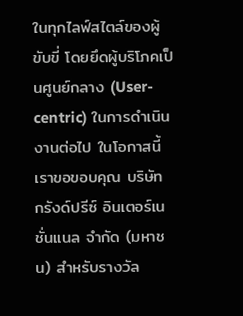ในทุกไลฟ์สไตล์ของผู้ขับขี่ โดยยึดผู้บริโภคเป็นศูนย์กลาง (User-centric) ในการดำเนินงานต่อไป ในโอกาสนี้ เราขอขอบคุณ บริษัท กรังด์ปรีซ์ อินเตอร์เนชั่นแนล จำกัด (มหาชน) สำหรับรางวัล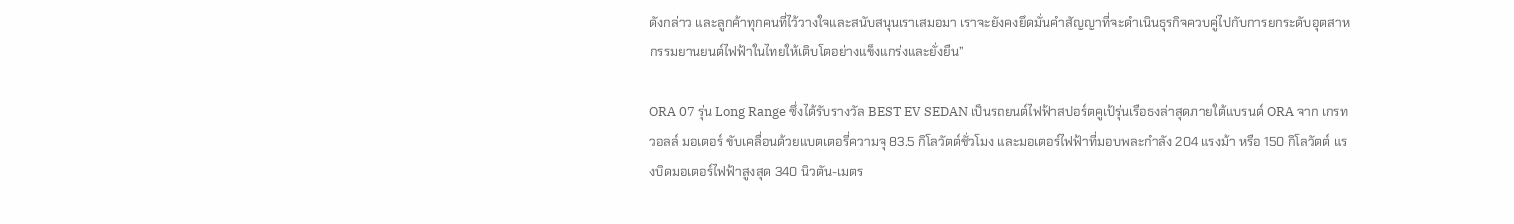ดังกล่าว และลูกค้าทุกคนที่ไว้วางใจและสนับสนุนเราเสมอมา เราจะยังคงยึดมั่นคำสัญญาที่จะดำเนินธุรกิจควบคู่ไปกับการยกระดับอุตสาหกรรมยานยนต์ไฟฟ้าในไทยให้เติบโตอย่างแข็งแกร่งและยั่งยืน”

ORA 07 รุ่น Long Range ซึ่งได้รับรางวัล BEST EV SEDAN เป็นรถยนต์ไฟฟ้าสปอร์ตคูเป้รุ่นเรือธงล่าสุดภายใต้แบรนด์ ORA จาก เกรท วอลล์ มอเตอร์ ขับเคลื่อนด้วยแบตเตอรี่ความจุ 83.5 กิโลวัตต์ชั่วโมง และมอเตอร์ไฟฟ้าที่มอบพละกำลัง 204 แรงม้า หรือ 150 กิโลวัตต์ แรงบิดมอเตอร์ไฟฟ้าสูงสุด 340 นิวตัน-เมตร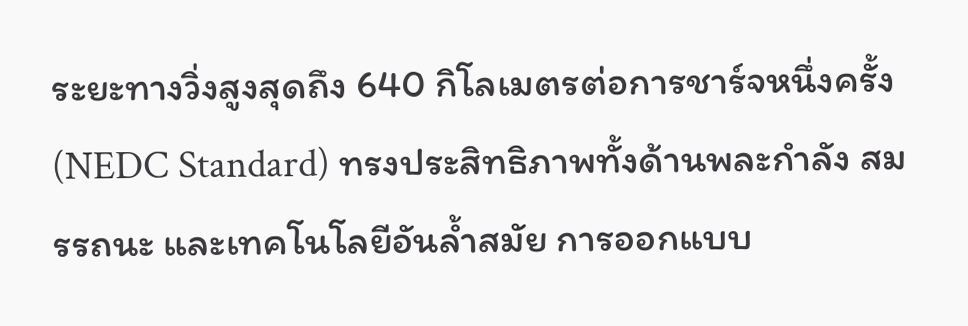ระยะทางวิ่งสูงสุดถึง 640 กิโลเมตรต่อการชาร์จหนึ่งครั้ง (NEDC Standard) ทรงประสิทธิภาพทั้งด้านพละกำลัง สมรรถนะ และเทคโนโลยีอันล้ำสมัย การออกแบบ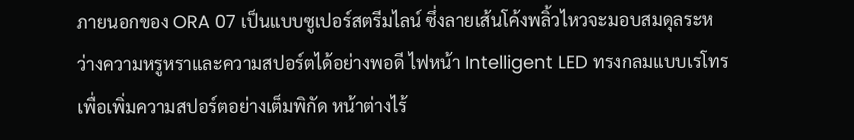ภายนอกของ ORA 07 เป็นแบบซูเปอร์สตรีมไลน์ ซึ่งลายเส้นโค้งพลิ้วไหวจะมอบสมดุลระหว่างความหรูหราและความสปอร์ตได้อย่างพอดี ไฟหน้า Intelligent LED ทรงกลมแบบเรโทรเพื่อเพิ่มความสปอร์ตอย่างเต็มพิกัด หน้าต่างไร้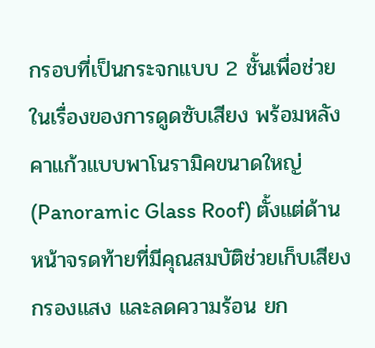กรอบที่เป็นกระจกแบบ 2 ชั้นเพื่อช่วยในเรื่องของการดูดซับเสียง พร้อมหลังคาแก้วแบบพาโนรามิคขนาดใหญ่ (Panoramic Glass Roof) ตั้งแต่ด้านหน้าจรดท้ายที่มีคุณสมบัติช่วยเก็บเสียง กรองแสง และลดความร้อน ยก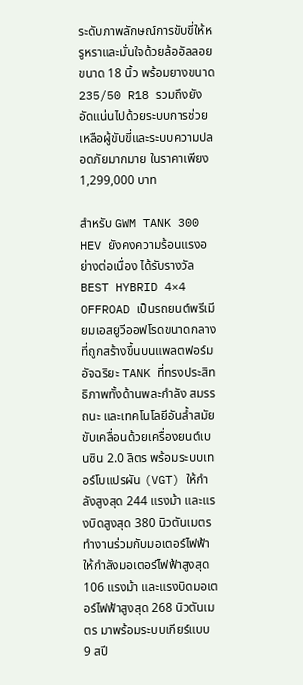ระดับภาพลักษณ์การขับขี่ให้หรูหราและมั่นใจด้วยล้ออัลลอยขนาด 18 นิ้ว พร้อมยางขนาด 235/50 R18 รวมถึงยังอัดแน่นไปด้วยระบบการช่วยเหลือผู้ขับขี่และระบบความปลอดภัยมากมาย ในราคาเพียง 1,299,000 บาท

สำหรับ GWM TANK 300 HEV ยังคงความร้อนแรงอย่างต่อเนื่อง ได้รับรางวัล BEST HYBRID 4×4 OFFROAD เป็นรถยนต์พรีเมียมเอสยูวีออฟโรดขนาดกลางที่ถูกสร้างขึ้นบนแพลตฟอร์มอัจฉริยะ TANK ที่ทรงประสิทธิภาพทั้งด้านพละกำลัง สมรรถนะ และเทคโนโลยีอันล้ำสมัย ขับเคลื่อนด้วยเครื่องยนต์เบนซิน 2.0 ลิตร พร้อมระบบเทอร์โบแปรผัน (VGT) ให้กำลังสูงสุด 244 แรงม้า และแรงบิดสูงสุด 380 นิวตันเมตร ทำงานร่วมกับมอเตอร์ไฟฟ้าให้กำลังมอเตอร์ไฟฟ้าสูงสุด 106 แรงม้า และแรงบิดมอเตอร์ไฟฟ้าสูงสุด 268 นิวตันเมตร มาพร้อมระบบเกียร์แบบ 9 สปี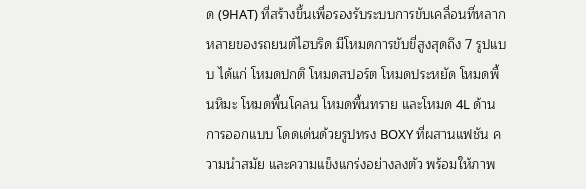ด (9HAT) ที่สร้างขึ้นเพื่อรองรับระบบการขับเคลื่อนที่หลากหลายของรถยนต์ไฮบริด มีโหมดการขับขี่สูงสุดถึง 7 รูปแบบ ได้แก่ โหมดปกติ โหมดสปอร์ต โหมดประหยัด โหมดพื้นหิมะ โหมดพื้นโคลน โหมดพื้นทราย และโหมด 4L ด้านการออกแบบ โดดเด่นด้วยรูปทรง BOXY ที่ผสานแฟชัน ความนำสมัย และความแข็งแกร่งอย่างลงตัว พร้อมให้ภาพ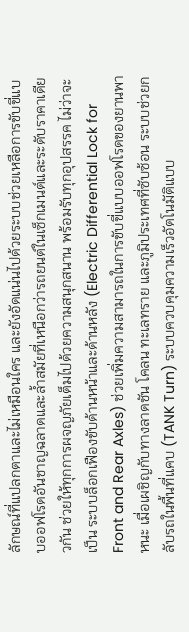ลักษณ์ที่แปลกตาและไม่เหมือนใคร และยังอัดแน่นไปด้วยระบบช่วยเหลือการขับขี่แบบออฟโรดอันชาญฉลาดและล้ำสมัยที่เหนือกว่ารถยนต์ในเซ็กเมนต์และระดับราคาเดียวกัน ช่วยให้ทุกการผจญภัยเต็มไปด้วยความสนุกสนาน พร้อมรับทุกอุปสรรค ไม่ว่าจะเป็น ระบบล็อกเฟืองขับด้านหน้าและด้านหลัง (Electric Differential Lock for Front and Rear Axles) ช่วยเพิ่มความสามารถในการขับขี่แบบออฟโรดของยานพาหนะ เมื่อเผชิญกับทางลาดชัน โคลน ทะเลทราย และภูมิประเทศที่ซับซ้อน ระบบช่วยกลับรถในพื้นที่แคบ (TANK Turn) ระบบควบคุมความเร็วอัตโนมัติแบบ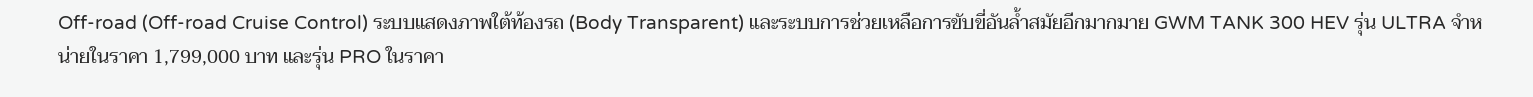Off-road (Off-road Cruise Control) ระบบแสดงภาพใต้ท้องรถ (Body Transparent) และระบบการช่วยเหลือการขับขี่อันล้ำสมัยอีกมากมาย GWM TANK 300 HEV รุ่น ULTRA จำหน่ายในราคา 1,799,000 บาท และรุ่น PRO ในราคา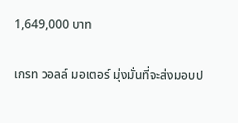1,649,000 บาท

เกรท วอลล์ มอเตอร์ มุ่งมั่นที่จะส่งมอบป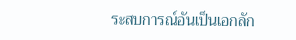ระสบการณ์อันเป็นเอกลัก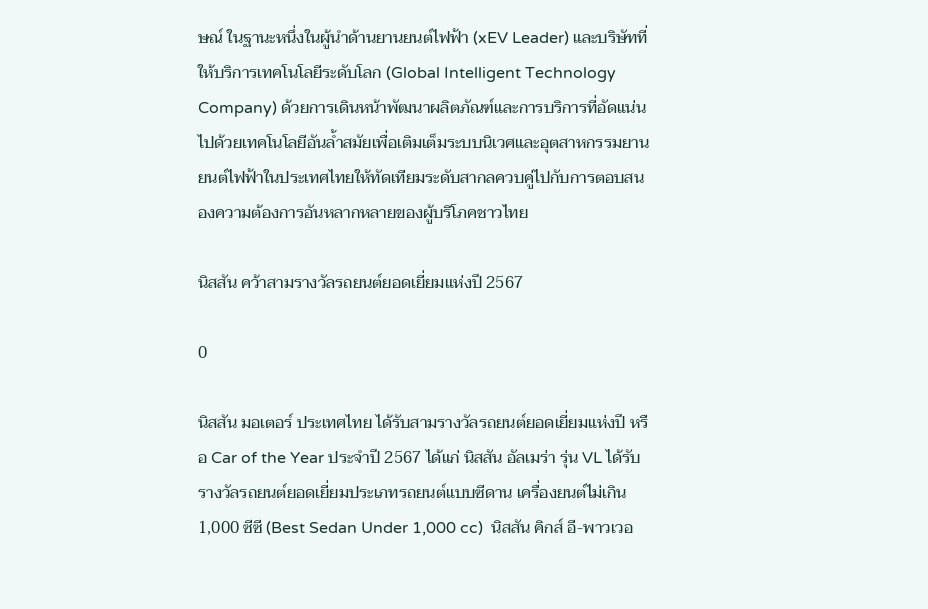ษณ์ ในฐานะหนึ่งในผู้นำด้านยานยนต์ไฟฟ้า (xEV Leader) และบริษัทที่ให้บริการเทคโนโลยีระดับโลก (Global Intelligent Technology Company) ด้วยการเดินหน้าพัฒนาผลิตภัณฑ์และการบริการที่อัดแน่นไปด้วยเทคโนโลยีอันล้ำสมัยเพื่อเติมเต็มระบบนิเวศและอุตสาหกรรมยานยนต์ไฟฟ้าในประเทศไทยให้ทัดเทียมระดับสากลควบคู่ไปกับการตอบสนองความต้องการอันหลากหลายของผู้บริโภคชาวไทย

นิสสัน คว้าสามรางวัลรถยนต์ยอดเยี่ยมแห่งปี 2567

0

นิสสัน มอเตอร์ ประเทศไทย ได้รับสามรางวัลรถยนต์ยอดเยี่ยมแห่งปี หรือ Car of the Year ประจำปี 2567 ได้แก่ นิสสัน อัลเมร่า รุ่น VL ได้รับรางวัลรถยนต์ยอดเยี่ยมประเภทรถยนต์แบบซีดาน เครื่องยนต์ไม่เกิน 1,000 ซีซี (Best Sedan Under 1,000 cc)  นิสสัน คิกส์ อี-พาวเวอ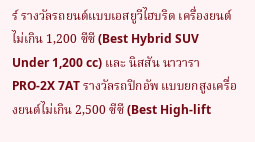ร์ รางวัลรถยนต์แบบเอสยูวีไฮบริด เครื่องยนต์ไม่เกิน 1,200 ซีซี (Best Hybrid SUV Under 1,200 cc) และ นิสสัน นาวารา PRO-2X 7AT รางวัลรถปิกอัพ แบบยกสูงเครื่องยนต์ไม่เกิน 2,500 ซีซี (Best High-lift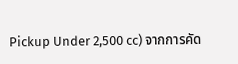Pickup Under 2,500 cc) จากการคัด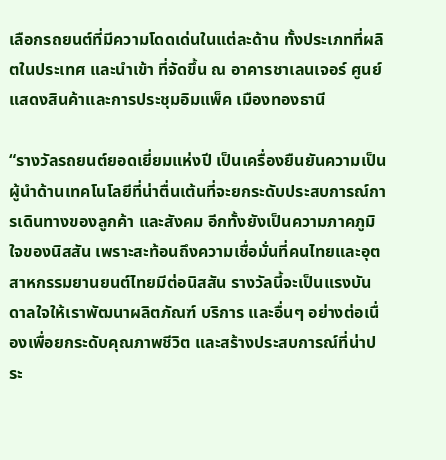เลือกรถยนต์ที่มีความโดดเด่นในแต่ละด้าน ทั้งประเภทที่ผลิตในประเทศ และนำเข้า ที่จัดขึ้น ณ อาคารชาเลนเจอร์ ศูนย์แสดงสินค้าและการประชุมอิมแพ็ค เมืองทองธานี

“รางวัลรถยนต์ยอดเยี่ยมแห่งปี เป็นเครื่องยืนยันความเป็นผู้นำด้านเทคโนโลยีที่น่าตื่นเต้นที่จะยกระดับประสบการณ์การเดินทางของลูกค้า และสังคม อีกทั้งยังเป็นความภาคภูมิใจของนิสสัน เพราะสะท้อนถึงความเชื่อมั่นที่คนไทยและอุตสาหกรรมยานยนต์ไทยมีต่อนิสสัน รางวัลนี้จะเป็นแรงบันดาลใจให้เราพัฒนาผลิตภัณฑ์ บริการ และอื่นๆ อย่างต่อเนื่องเพื่อยกระดับคุณภาพชีวิต และสร้างประสบการณ์ที่น่าประ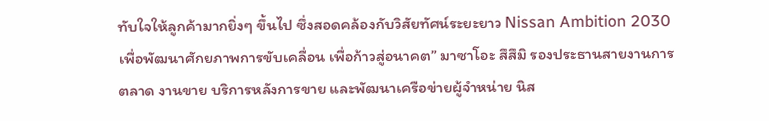ทับใจให้ลูกค้ามากยิ่งๆ ขึ้นไป ซึ่งสอดคล้องกับวิสัยทัศน์ระยะยาว Nissan Ambition 2030 เพื่อพัฒนาศักยภาพการขับเคลื่อน เพื่อก้าวสู่อนาคต” มาซาโอะ สึสึมิ รองประธานสายงานการตลาด งานขาย บริการหลังการขาย และพัฒนาเครือข่ายผู้จำหน่าย นิส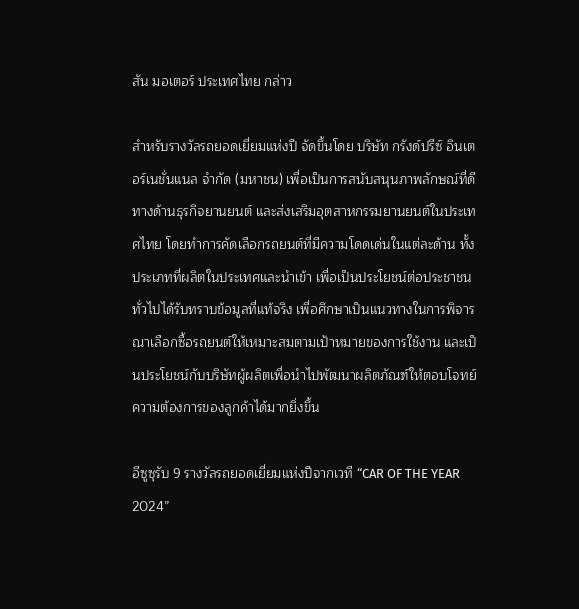สัน มอเตอร์ ประเทศไทย กล่าว

สำหรับรางวัลรถยอดเยี่ยมแห่งปี จัดขึ้นโดย บริษัท กรังด์ปรีซ์ อินเตอร์เนชั่นแนล จำกัด (มหาชน) เพื่อเป็นการสนับสนุนภาพลักษณ์ที่ดีทางด้านธุรกิจยานยนต์ และส่งเสริมอุตสาหกรรมยานยนต์ในประเทศไทย โดยทำการคัดเลือกรถยนต์ที่มีความโดดเด่นในแต่ละด้าน ทั้งประเภทที่ผลิตในประเทศและนำเข้า เพื่อเป็นประโยชน์ต่อประชาชนทั่วไปได้รับทราบข้อมูลที่แท้จริง เพื่อศึกษาเป็นแนวทางในการพิจารณาเลือกซื้อรถยนต์ให้เหมาะสมตามเป้าหมายของการใช้งาน และเป็นประโยชน์กับบริษัทผู้ผลิตเพื่อนำไปพัฒนาผลิตภัณฑ์ให้ตอบโจทย์ความต้องการของลูกค้าได้มากยิ่งขึ้น

อีซูซุรับ 9 รางวัลรถยอดเยี่ยมแห่งปีจากเวที “CAR OF THE YEAR 2024”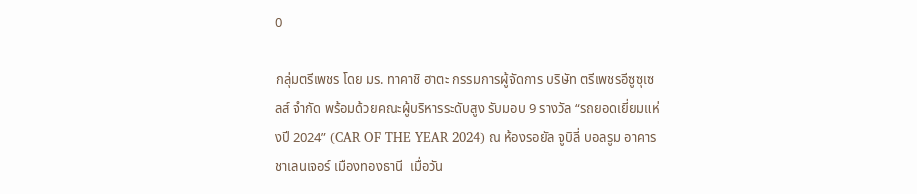0

กลุ่มตรีเพชร โดย มร. ทาคาชิ ฮาตะ กรรมการผู้จัดการ บริษัท ตรีเพชรอีซูซุเซลส์ จำกัด พร้อมด้วยคณะผู้บริหารระดับสูง รับมอบ 9 รางวัล “รถยอดเยี่ยมแห่งปี 2024” (CAR OF THE YEAR 2024) ณ ห้องรอยัล จูบิลี่ บอลรูม อาคารชาเลนเจอร์ เมืองทองธานี  เมื่อวัน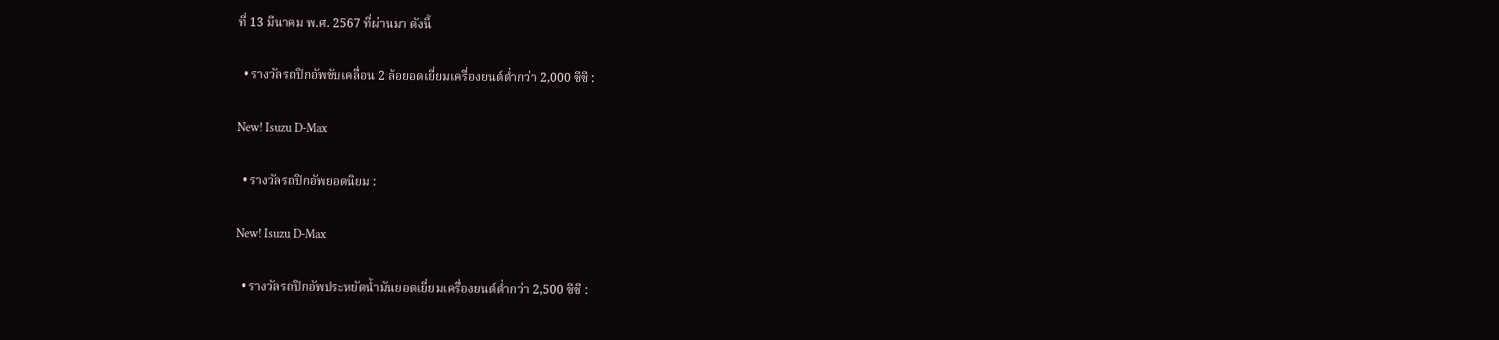ที่ 13 มีนาคม พ.ศ. 2567 ที่ผ่านมา ดังนี้

  • รางวัลรถปิกอัพขับเคลื่อน 2 ล้อยอดเยี่ยมเครื่องยนต์ต่ำกว่า 2,000 ซีซี :

New! Isuzu D-Max

  • รางวัลรถปิกอัพยอดนิยม :

New! Isuzu D-Max

  • รางวัลรถปิกอัพประหยัดน้ำมันยอดเยี่ยมเครื่องยนต์ต่ำกว่า 2,500 ซีซี :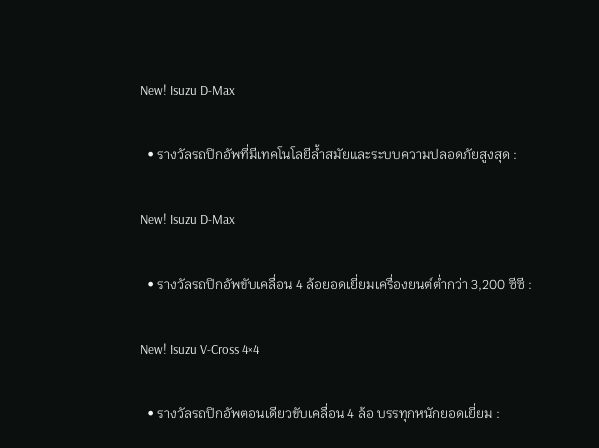New! Isuzu D-Max

  • รางวัลรถปิกอัพที่มีเทคโนโลยีล้ำสมัยและระบบความปลอดภัยสูงสุด :

New! Isuzu D-Max

  • รางวัลรถปิกอัพขับเคลื่อน 4 ล้อยอดเยี่ยมเครื่องยนต์ต่ำกว่า 3,200 ซีซี :

New! Isuzu V-Cross 4×4

  • รางวัลรถปิกอัพตอนเดียวขับเคลื่อน 4 ล้อ บรรทุกหนักยอดเยี่ยม :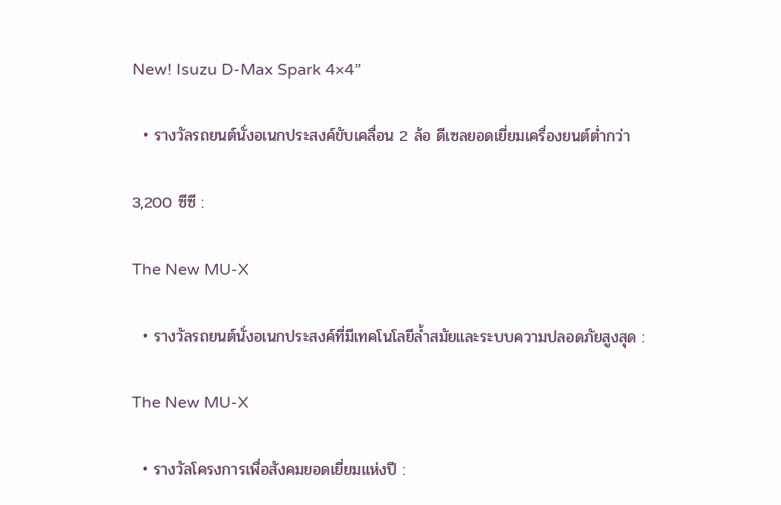New! Isuzu D-Max Spark 4×4”

  • รางวัลรถยนต์นั่งอเนกประสงค์ขับเคลื่อน 2 ล้อ ดีเซลยอดเยี่ยมเครื่องยนต์ต่ำกว่า

3,200 ซีซี :

The New MU-X

  • รางวัลรถยนต์นั่งอเนกประสงค์ที่มีเทคโนโลยีล้ำสมัยและระบบความปลอดภัยสูงสุด :

The New MU-X

  • รางวัลโครงการเพื่อสังคมยอดเยี่ยมแห่งปี :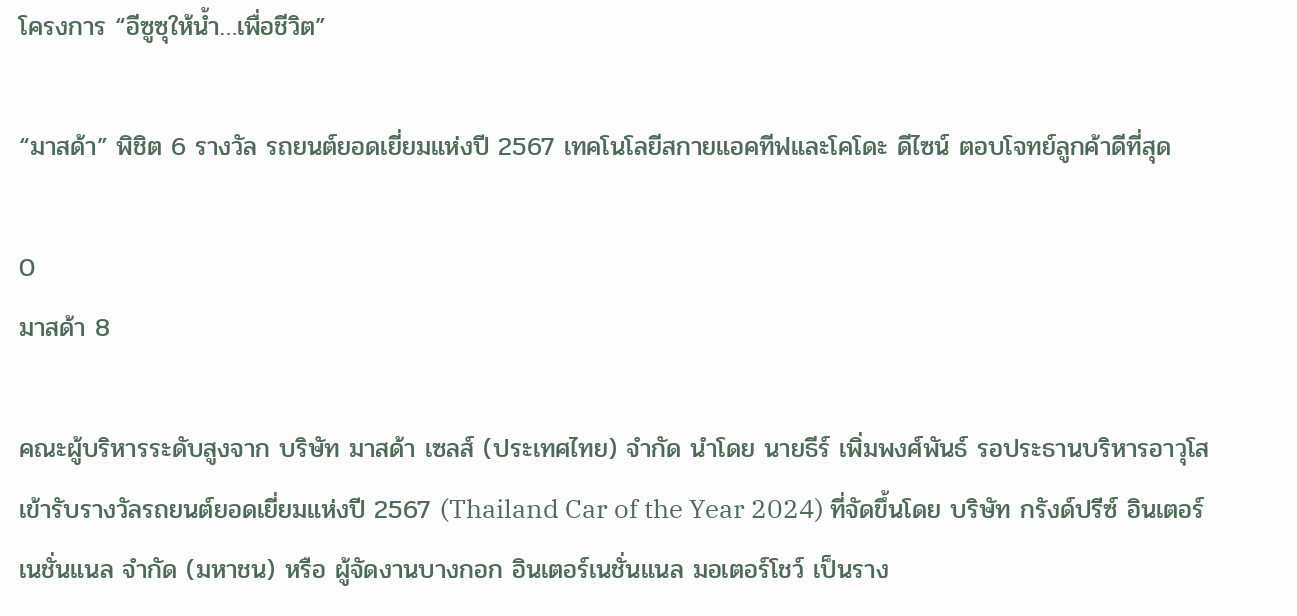โครงการ “อีซูซุให้น้ำ…เพื่อชีวิต”

“มาสด้า” พิชิต 6 รางวัล รถยนต์ยอดเยี่ยมแห่งปี 2567 เทคโนโลยีสกายแอคทีฟและโคโดะ ดีไซน์ ตอบโจทย์ลูกค้าดีที่สุด

0
มาสด้า 8

คณะผู้บริหารระดับสูงจาก บริษัท มาสด้า เซลส์ (ประเทศไทย) จำกัด นำโดย นายธีร์ เพิ่มพงศ์พันธ์ รอประธานบริหารอาวุโส เข้ารับรางวัลรถยนต์ยอดเยี่ยมแห่งปี 2567 (Thailand Car of the Year 2024) ที่จัดขึ้นโดย บริษัท กรังด์ปรีซ์ อินเตอร์เนชั่นแนล จำกัด (มหาชน) หรือ ผู้จัดงานบางกอก อินเตอร์เนชั่นแนล มอเตอร์โชว์ เป็นราง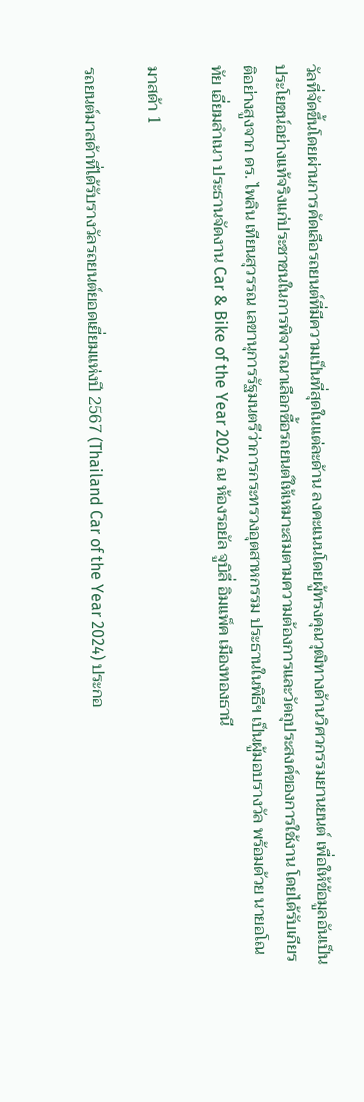วัลที่จัดขึ้นโดยผ่านการคัดเลือรถยนต์ที่มีความเป็นที่สุดในแต่ละด้าน ลงคะแนนโดยผู้ทรงคุณวุฒิทางด้านวิศวกรรมยานยนต์ เพื่อให้ข้อมูลอันเป็นประโยชน์อย่างแท้จริงแก่ประชาชนในการพิจารณาเลือกซื้อรถยนต์ให้เหมาะสมตามความต้องการและวัตถุประสงค์ของการใช้งาน โดยได้รับเกียรติอย่างสูงจาก ดร. ไพลิน เทียนสุวรรณ เลขานุการรัฐมนตรีว่าการกระทรวงอุตสาหกรรม ประธานในพิธีฯ เป็นผู้มอบรางวัล พร้อมด้วย นายอโณทัย เอี่ยมลำเนา ประธานจัดงาน Car & Bike of the Year 2024 ณ ห้องรอยัล จูบิลี่ อิมแพ็ค เมืองทองธานี

มาสด้า 1

รถยนต์มาสด้าที่ได้รับรางวัลรถยนต์ยอดเยี่ยมแห่งปี 2567 (Thailand Car of the Year 2024) ประกอ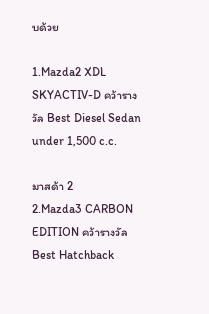บด้วย

1.Mazda2 XDL SKYACTIV-D คว้ารางวัล Best Diesel Sedan under 1,500 c.c.

มาสด้า 2
2.Mazda3 CARBON EDITION คว้ารางวัล Best Hatchback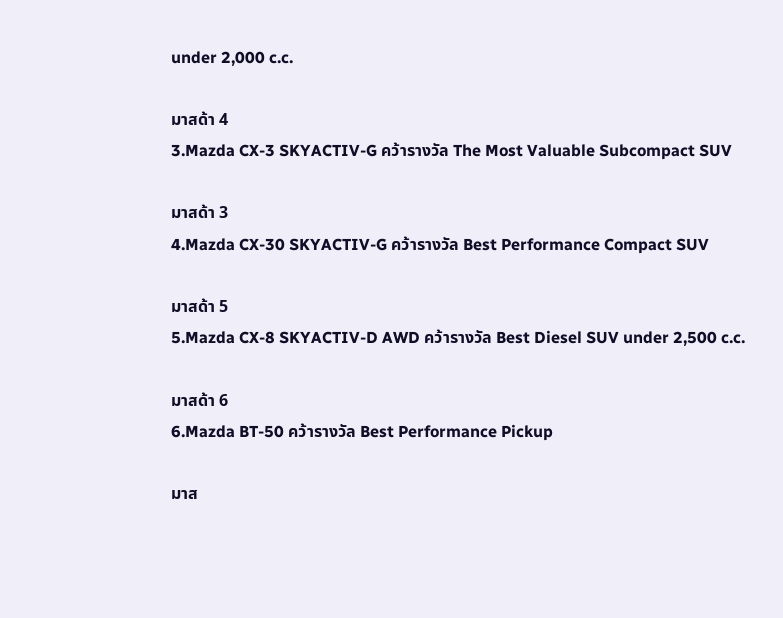under 2,000 c.c.

มาสด้า 4
3.Mazda CX-3 SKYACTIV-G คว้ารางวัล The Most Valuable Subcompact SUV

มาสด้า 3
4.Mazda CX-30 SKYACTIV-G คว้ารางวัล Best Performance Compact SUV

มาสด้า 5
5.Mazda CX-8 SKYACTIV-D AWD คว้ารางวัล Best Diesel SUV under 2,500 c.c.

มาสด้า 6
6.Mazda BT-50 คว้ารางวัล Best Performance Pickup

มาส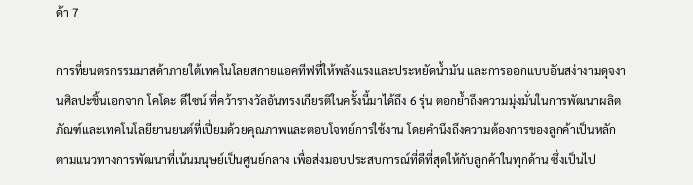ด้า 7

การที่ยนตรกรรมมาสด้าภายใต้เทคโนโลยสกายแอคทีฟที่ให้พลังแรงและประหยัดน้ำมัน และการออกแบบอันสง่างามดุจงานศิลปะชิ้นเอกจาก โคโดะ ดีไซน์ ที่คว้ารางวัลอันทรงเกียรติในครั้งนี้มาได้ถึง 6 รุ่น ตอกย้ำถึงความมุ่งมั่นในการพัฒนาผลิตภัณฑ์และเทคโนโลยียานยนต์ที่เปี่ยมด้วยคุณภาพและตอบโจทย์การใช้งาน โดยคำนึงถึงความต้องการของลูกค้าเป็นหลัก ตามแนวทางการพัฒนาที่เน้นมนุษย์เป็นศูนย์กลาง เพื่อส่งมอบประสบการณ์ที่ดีที่สุดให้กับลูกค้าในทุกด้าน ซึ่งเป็นไป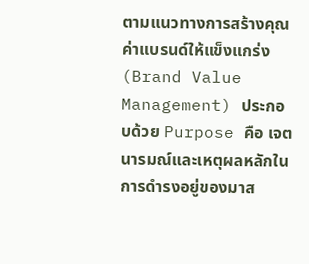ตามแนวทางการสร้างคุณค่าแบรนด์ให้แข็งแกร่ง (Brand Value Management) ประกอบด้วย Purpose คือ เจตนารมณ์และเหตุผลหลักในการดำรงอยู่ของมาส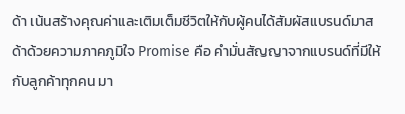ด้า เน้นสร้างคุณค่าและเติมเต็มชีวิตให้กับผู้คนได้สัมผัสแบรนด์มาสด้าด้วยความภาคภูมิใจ Promise คือ คำมั่นสัญญาจากแบรนด์ที่มีให้กับลูกค้าทุกคน มา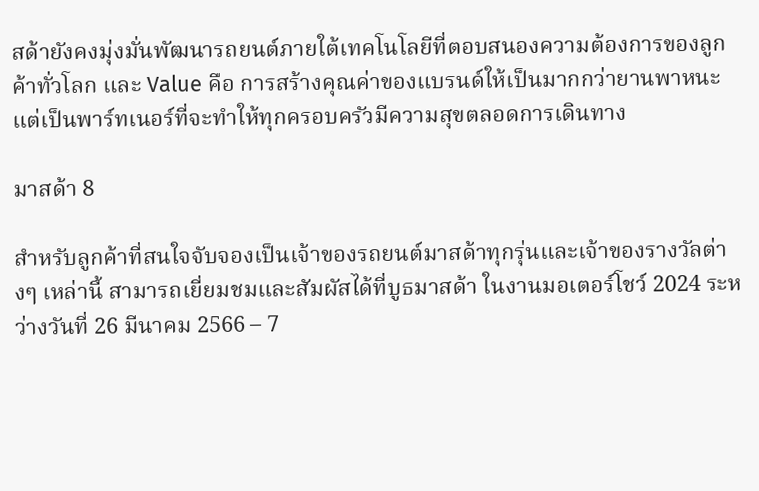สด้ายังคงมุ่งมั่นพัฒนารถยนต์ภายใต้เทคโนโลยีที่ตอบสนองความต้องการของลูกค้าทั่วโลก และ Value คือ การสร้างคุณค่าของแบรนด์ให้เป็นมากกว่ายานพาหนะแต่เป็นพาร์ทเนอร์ที่จะทำให้ทุกครอบครัวมีความสุขตลอดการเดินทาง

มาสด้า 8

สำหรับลูกค้าที่สนใจจับจองเป็นเจ้าของรถยนต์มาสด้าทุกรุ่นและเจ้าของรางวัลต่างๆ เหล่านี้ สามารถเยี่ยมชมและสัมผัสได้ที่บูธมาสด้า ในงานมอเตอร์โชว์ 2024 ระหว่างวันที่ 26 มีนาคม 2566 – 7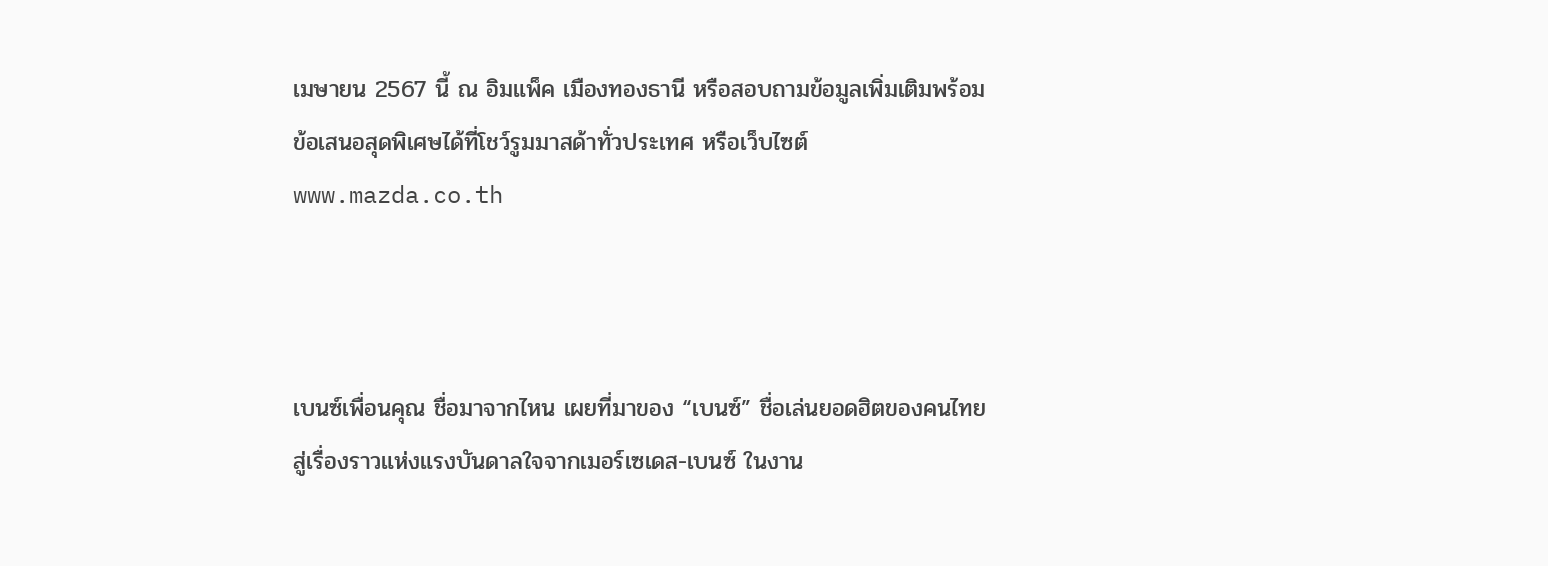เมษายน 2567 นี้ ณ อิมแพ็ค เมืองทองธานี หรือสอบถามข้อมูลเพิ่มเติมพร้อมข้อเสนอสุดพิเศษได้ที่โชว์รูมมาสด้าทั่วประเทศ หรือเว็บไซต์ www.mazda.co.th



เบนซ์เพื่อนคุณ ชื่อมาจากไหน เผยที่มาของ “เบนซ์” ชื่อเล่นยอดฮิตของคนไทย สู่เรื่องราวแห่งแรงบันดาลใจจากเมอร์เซเดส-เบนซ์ ในงาน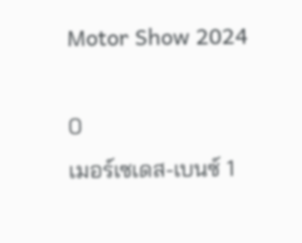Motor Show 2024

0
เมอร์เซเดส-เบนซ์ 1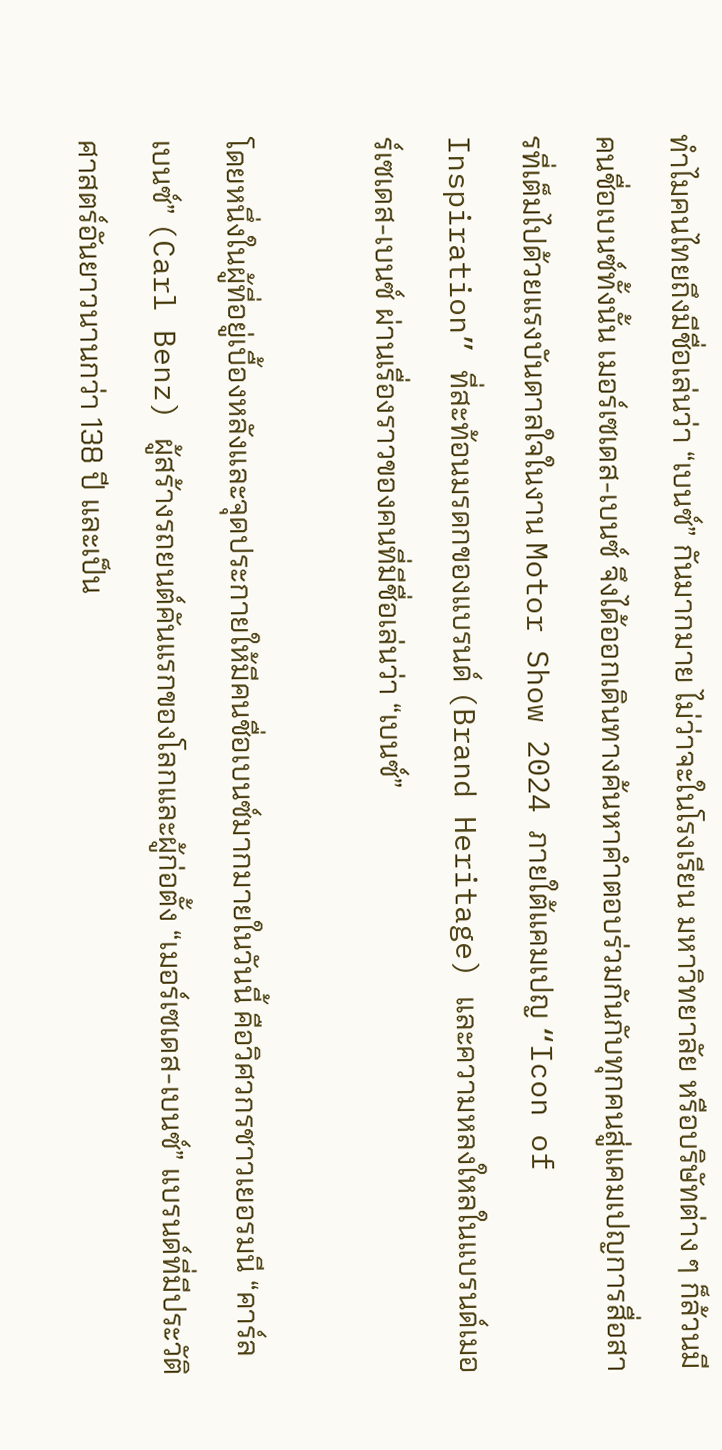ทำไมคนไทยถึงมีชื่อเล่นว่า “เบนซ์” กันมากมาย ไม่ว่าจะในโรงเรียน มหาวิทยาลัย หรือบริษัทต่าง ๆ ก็ล้วนมีคนชื่อเบนซ์ทั้งนั้น เมอร์เซเดส-เบนซ์ จึงได้ออกเดินทางค้นหาคำตอบร่วมกันกับทุกคนสู่แคมเปญการสื่อสารที่เต็มไปด้วยแรงบันดาลใจในงาน Motor Show 2024 ภายใต้แคมเปญ “Icon of Inspiration” ที่สะท้อนมรดกของแบรนด์ (Brand Heritage) และความหลงใหลในแบรนด์เมอร์เซเดส-เบนซ์ ผ่านเรื่องราวของคนที่มีชื่อเล่นว่า “เบนซ์”

โดยหนึ่งในผู้ที่อยู่เบื้องหลังและจุดประกายให้มีคนชื่อเบนซ์มากมายในวันนี้ คือวิศวกรชาวเยอรมนี “คาร์ล เบนซ์” (Carl Benz) ผู้สร้างรถยนต์คันแรกของโลกและผู้ก่อตั้ง “เมอร์เซเดส-เบนซ์” แบรนด์ที่มีประวัติศาสตร์อันยาวนานกว่า 138 ปี และเป็น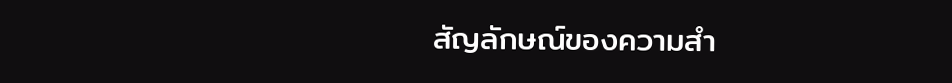สัญลักษณ์ของความสำ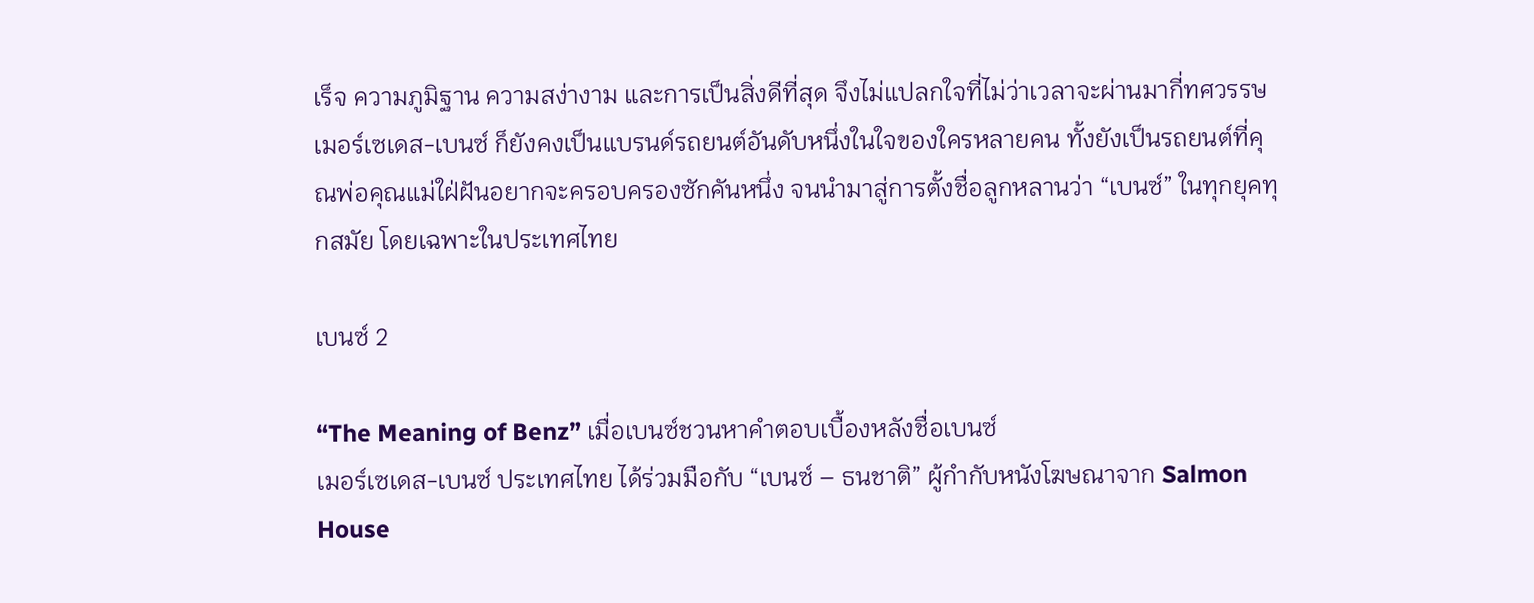เร็จ ความภูมิฐาน ความสง่างาม และการเป็นสิ่งดีที่สุด จึงไม่แปลกใจที่ไม่ว่าเวลาจะผ่านมากี่ทศวรรษ เมอร์เซเดส-เบนซ์ ก็ยังคงเป็นแบรนด์รถยนต์อันดับหนึ่งในใจของใครหลายคน ทั้งยังเป็นรถยนต์ที่คุณพ่อคุณแม่ใฝ่ฝันอยากจะครอบครองซักคันหนึ่ง จนนำมาสู่การตั้งชื่อลูกหลานว่า “เบนซ์” ในทุกยุคทุกสมัย โดยเฉพาะในประเทศไทย

เบนซ์ 2

“The Meaning of Benz” เมื่อเบนซ์ชวนหาคำตอบเบื้องหลังชื่อเบนซ์
เมอร์เซเดส-เบนซ์ ประเทศไทย ได้ร่วมมือกับ “เบนซ์ – ธนชาติ” ผู้กำกับหนังโฆษณาจาก Salmon House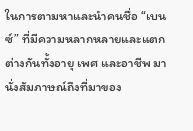ในการตามหาและนำคนชื่อ “เบนซ์” ที่มีความหลากหลายและแตกต่างกันทั้งอายุ เพศ และอาชีพ มานั่งสัมภาษณ์ถึงที่มาของ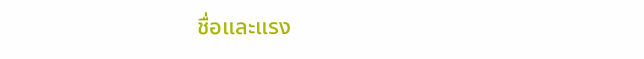ชื่อและแรง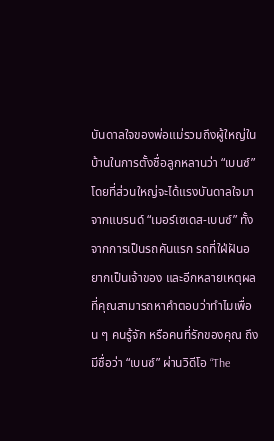บันดาลใจของพ่อแม่รวมถึงผู้ใหญ่ในบ้านในการตั้งชื่อลูกหลานว่า “เบนซ์” โดยที่ส่วนใหญ่จะได้แรงบันดาลใจมาจากแบรนด์ “เมอร์เซเดส-เบนซ์” ทั้งจากการเป็นรถคันแรก รถที่ใฝ่ฝันอยากเป็นเจ้าของ และอีกหลายเหตุผลที่คุณสามารถหาคำตอบว่าทำไมเพื่อน ๆ คนรู้จัก หรือคนที่รักของคุณ ถึงมีชื่อว่า “เบนซ์” ผ่านวิดีโอ “The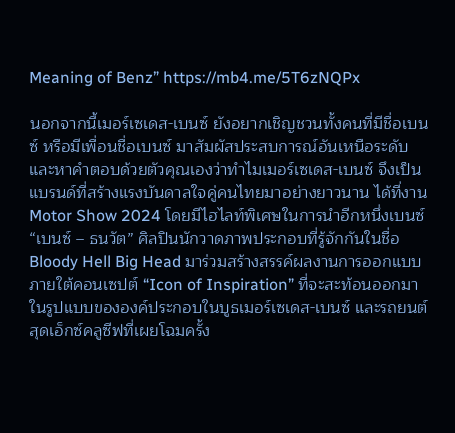Meaning of Benz” https://mb4.me/5T6zNQPx

นอกจากนี้เมอร์เซเดส-เบนซ์ ยังอยากเชิญชวนทั้งคนที่มีชื่อเบนซ์ หรือมีเพื่อนชื่อเบนซ์ มาสัมผัสประสบการณ์อันเหนือระดับและหาคำตอบด้วยตัวคุณเองว่าทำไมเมอร์เซเดส-เบนซ์ จึงเป็นแบรนด์ที่สร้างแรงบันดาลใจคู่คนไทยมาอย่างยาวนาน ได้ที่งาน Motor Show 2024 โดยมีไฮไลท์พิเศษในการนำอีกหนึ่งเบนซ์ “เบนซ์ – ธนวัต” ศิลปินนักวาดภาพประกอบที่รู้จักกันในชื่อ Bloody Hell Big Head มาร่วมสร้างสรรค์ผลงานการออกแบบภายใต้คอนเซปต์ “Icon of Inspiration” ที่จะสะท้อนออกมาในรูปแบบขององค์ประกอบในบูธเมอร์เซเดส-เบนซ์ และรถยนต์สุดเอ็กซ์คลูซีฟที่เผยโฉมครั้ง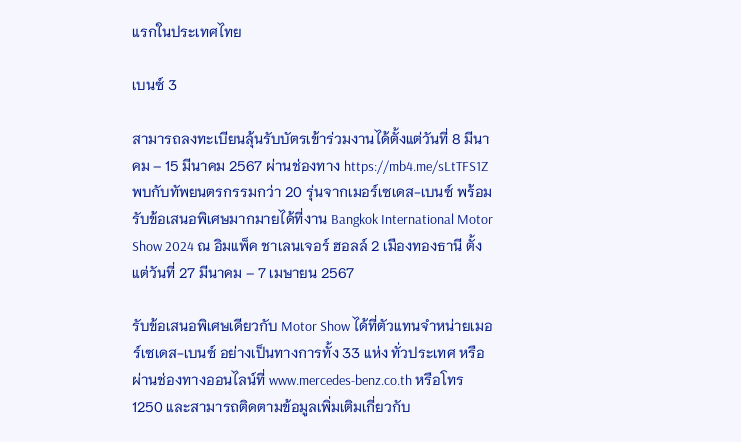แรกในประเทศไทย

เบนซ์ 3

สามารถลงทะเบียนลุ้นรับบัตรเข้าร่วมงานได้ตั้งแต่วันที่ 8 มีนาคม – 15 มีนาคม 2567 ผ่านช่องทาง https://mb4.me/sLtTFS1Z พบกับทัพยนตรกรรมกว่า 20 รุ่นจากเมอร์เซเดส-เบนซ์ พร้อมรับข้อเสนอพิเศษมากมายได้ที่งาน Bangkok International Motor Show 2024 ณ อิมแพ็ค ชาเลนเจอร์ ฮอลล์ 2 เมืองทองธานี ตั้งแต่วันที่ 27 มีนาคม – 7 เมษายน 2567

รับข้อเสนอพิเศษเดียวกับ Motor Show ได้ที่ตัวแทนจำหน่ายเมอร์เซเดส-เบนซ์ อย่างเป็นทางการทั้ง 33 แห่ง ทั่วประเทศ หรือผ่านช่องทางออนไลน์ที่ www.mercedes-benz.co.th หรือโทร 1250 และสามารถติดตามข้อมูลเพิ่มเติมเกี่ยวกับ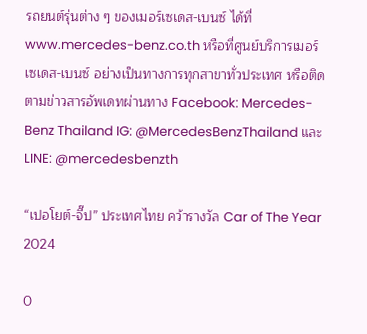รถยนต์รุ่นต่าง ๆ ของเมอร์เซเดส-เบนซ์ ได้ที่ www.mercedes-benz.co.th หรือที่ศูนย์บริการเมอร์เซเดส-เบนซ์ อย่างเป็นทางการทุกสาขาทั่วประเทศ หรือติดตามข่าวสารอัพเดทผ่านทาง Facebook: Mercedes-Benz Thailand IG: @MercedesBenzThailand และ LINE: @mercedesbenzth

“เปอโยต์-จี๊ป” ประเทศไทย คว้ารางวัล Car of The Year 2024

0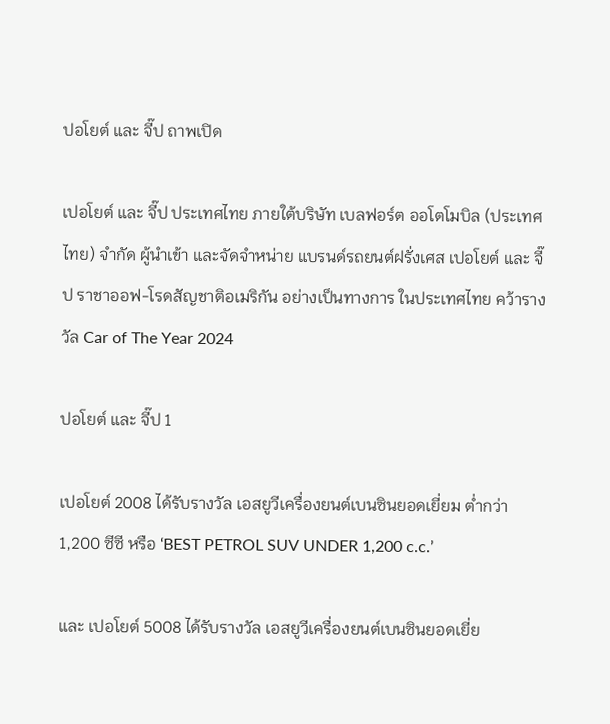ปอโยต์ และ จี๊ป ถาพเปิด

เปอโยต์ และ จี๊ป ประเทศไทย ภายใต้บริษัท เบลฟอร์ต ออโตโมบิล (ประเทศไทย) จำกัด ผู้นำเข้า และจัดจำหน่าย แบรนด์รถยนต์ฝรั่งเศส เปอโยต์ และ จี๊ป ราชาออฟ-โรดสัญชาติอเมริกัน อย่างเป็นทางการ ในประเทศไทย คว้ารางวัล Car of The Year 2024

ปอโยต์ และ จี๊ป 1

เปอโยต์ 2008 ได้รับรางวัล เอสยูวีเครื่องยนต์เบนซินยอดเยี่ยม ต่ำกว่า 1,200 ซีซี หรือ ‘BEST PETROL SUV UNDER 1,200 c.c.’

และ เปอโยต์ 5008 ได้รับรางวัล เอสยูวีเครื่องยนต์เบนซินยอดเยี่ย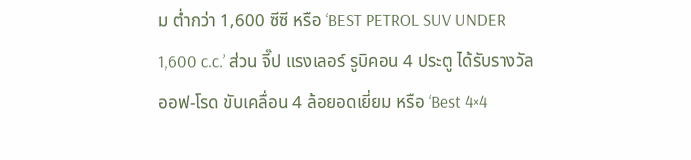ม ต่ำกว่า 1,600 ซีซี หรือ ‘BEST PETROL SUV UNDER 1,600 c.c.’ ส่วน จี๊ป แรงเลอร์ รูบิคอน 4 ประตู ได้รับรางวัล ออฟ-โรด ขับเคลื่อน 4 ล้อยอดเยี่ยม หรือ ‘Best 4×4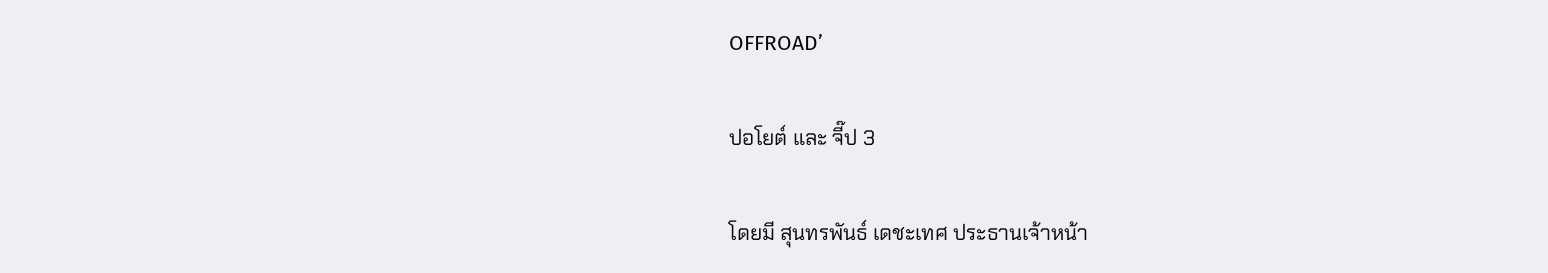OFFROAD’

ปอโยต์ และ จี๊ป 3

โดยมี สุนทรพันธ์ เดชะเทศ ประธานเจ้าหน้า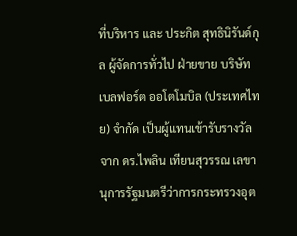ที่บริหาร และ ประกิต สุทธินิรันด์กุล ผู้จัดการทั่วไป ฝ่ายขาย บริษัท เบลฟอร์ต ออโตโมบิล (ประเทศไทย) จำกัด เป็นผู้แทนเข้ารับรางวัลจาก ดร.ไพลิน เทียนสุวรรณ เลขานุการรัฐมนตรีว่าการกระทรวงอุต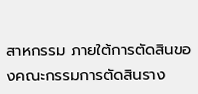สาหกรรม ภายใต้การตัดสินของคณะกรรมการตัดสินราง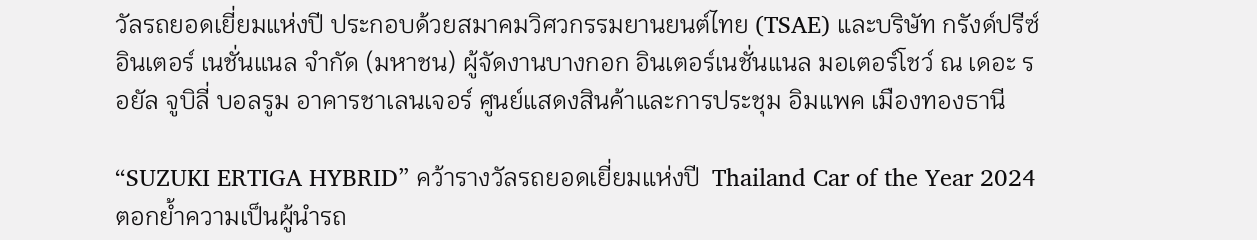วัลรถยอดเยี่ยมแห่งปี ประกอบด้วยสมาคมวิศวกรรมยานยนต์ไทย (TSAE) และบริษัท กรังด์ปรีซ์ อินเตอร์ เนชั่นแนล จำกัด (มหาชน) ผู้จัดงานบางกอก อินเตอร์เนชั่นแนล มอเตอร์โชว์ ณ เดอะ รอยัล จูบิลี่ บอลรูม อาคารชาเลนเจอร์ ศูนย์แสดงสินค้าและการประชุม อิมแพค เมืองทองธานี

“SUZUKI ERTIGA HYBRID” คว้ารางวัลรถยอดเยี่ยมแห่งปี  Thailand Car of the Year 2024 ตอกย้ำความเป็นผู้นำรถ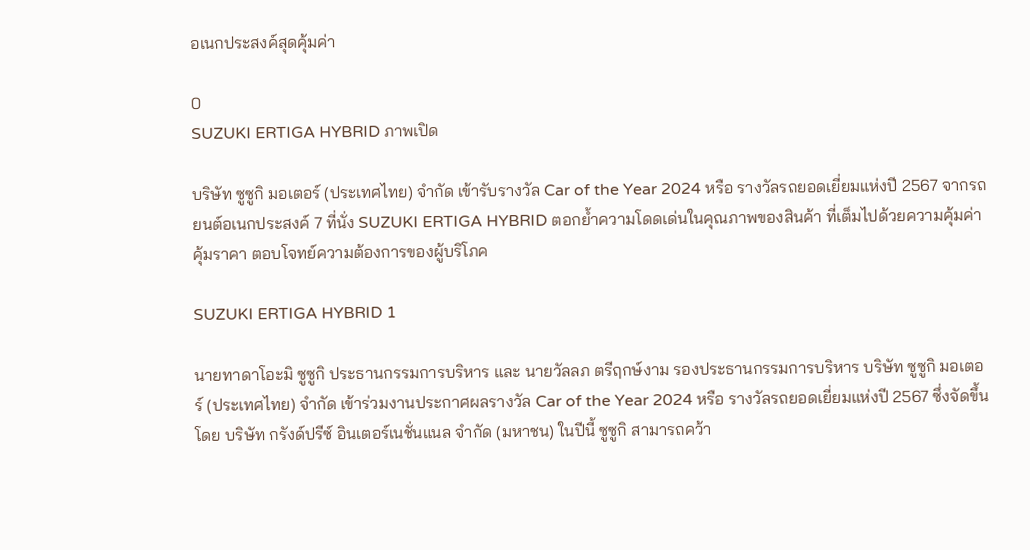อเนกประสงค์สุดคุ้มค่า

0
SUZUKI ERTIGA HYBRID ภาพเปิด

บริษัท ซูซูกิ มอเตอร์ (ประเทศไทย) จำกัด เข้ารับรางวัล Car of the Year 2024 หรือ รางวัลรถยอดเยี่ยมแห่งปี 2567 จากรถยนต์อเนกประสงค์ 7 ที่นั่ง SUZUKI ERTIGA HYBRID ตอกย้ำความโดดเด่นในคุณภาพของสินค้า ที่เต็มไปด้วยความคุ้มค่า คุ้มราคา ตอบโจทย์ความต้องการของผู้บริโภค

SUZUKI ERTIGA HYBRID 1

นายทาดาโอะมิ ซูซูกิ ประธานกรรมการบริหาร และ นายวัลลภ ตรีฤกษ์งาม รองประธานกรรมการบริหาร บริษัท ซูซูกิ มอเตอร์ (ประเทศไทย) จำกัด เข้าร่วมงานประกาศผลรางวัล Car of the Year 2024 หรือ รางวัลรถยอดเยี่ยมแห่งปี 2567 ซึ่งจัดขึ้นโดย บริษัท กรังด์ปรีซ์ อินเตอร์เนชั่นแนล จำกัด (มหาชน) ในปีนี้ ซูซูกิ สามารถคว้า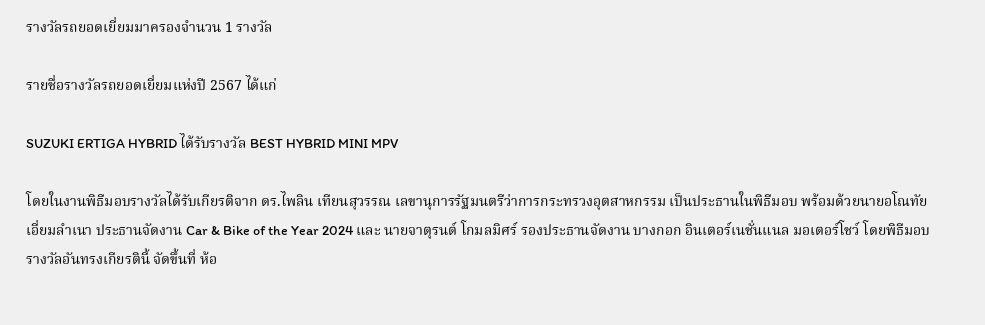รางวัลรถยอดเยี่ยมมาครองจำนวน 1 รางวัล

รายชื่อรางวัลรถยอดเยี่ยมแห่งปี 2567 ได้แก่

SUZUKI ERTIGA HYBRID ได้รับรางวัล BEST HYBRID MINI MPV

โดยในงานพิธีมอบรางวัลได้รับเกียรติจาก ดร.ไพลิน เทียนสุวรรณ เลขานุการรัฐมนตรีว่าการกระทรวงอุตสาหกรรม เป็นประธานในพิธีมอบ พร้อมด้วยนายอโณทัย เอี่ยมลำเนา ประธานจัดงาน Car & Bike of the Year 2024 และ นายจาตุรนต์ โกมลมิศร์ รองประธานจัดงาน บางกอก อินเตอร์เนชั่นแนล มอเตอร์โชว์ โดยพิธีมอบรางวัลอันทรงเกียรตินี้ จัดขึ้นที่ ห้อ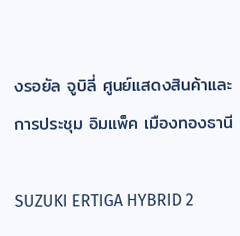งรอยัล จูบิลี่ ศูนย์แสดงสินค้าและการประชุม อิมแพ็ค เมืองทองธานี

SUZUKI ERTIGA HYBRID 2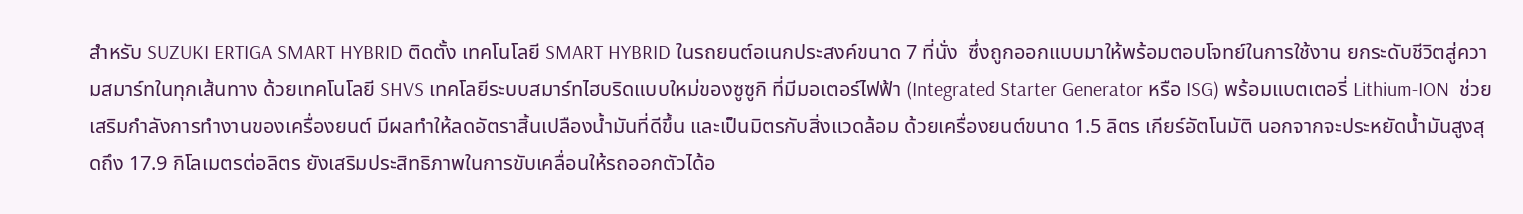สำหรับ SUZUKI ERTIGA SMART HYBRID ติดตั้ง เทคโนโลยี SMART HYBRID ในรถยนต์อเนกประสงค์ขนาด 7 ที่นั่ง  ซึ่งถูกออกแบบมาให้พร้อมตอบโจทย์ในการใช้งาน ยกระดับชีวิตสู่ความสมาร์ทในทุกเส้นทาง ด้วยเทคโนโลยี SHVS เทคโลยีระบบสมาร์ทไฮบริดแบบใหม่ของซูซูกิ ที่มีมอเตอร์ไฟฟ้า (Integrated Starter Generator หรือ ISG) พร้อมแบตเตอรี่ Lithium-ION  ช่วยเสริมกำลังการทำงานของเครื่องยนต์ มีผลทำให้ลดอัตราสิ้นเปลืองน้ำมันที่ดีขึ้น และเป็นมิตรกับสิ่งแวดล้อม ด้วยเครื่องยนต์ขนาด 1.5 ลิตร เกียร์อัตโนมัติ นอกจากจะประหยัดน้ำมันสูงสุดถึง 17.9 กิโลเมตรต่อลิตร ยังเสริมประสิทธิภาพในการขับเคลื่อนให้รถออกตัวได้อ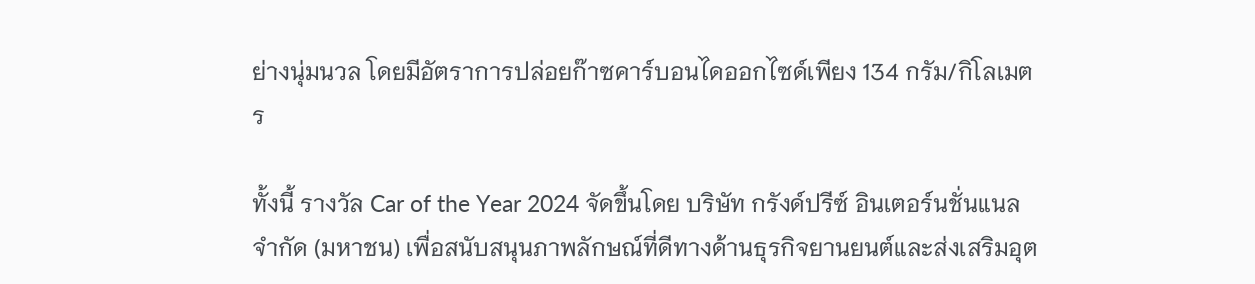ย่างนุ่มนวล โดยมีอัตราการปล่อยก๊าซคาร์บอนไดออกไซด์เพียง 134 กรัม/กิโลเมตร

ทั้งนี้ รางวัล Car of the Year 2024 จัดขึ้นโดย บริษัท กรังด์ปรีซ์ อินเตอร์นชั่นแนล จำกัด (มหาชน) เพื่อสนับสนุนภาพลักษณ์ที่ดีทางด้านธุรกิจยานยนต์และส่งเสริมอุต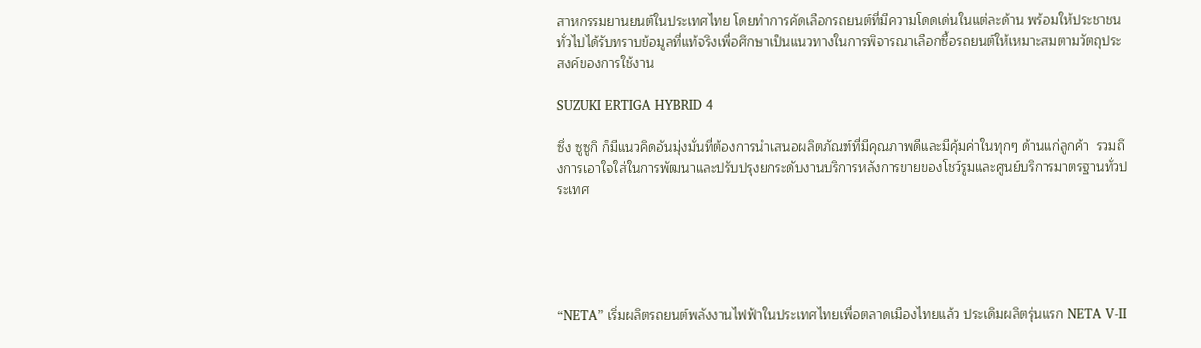สาหกรรมยานยนต์ในประเทศไทย โดยทำการคัดเลือกรถยนต์ที่มีความโดดเด่นในแต่ละด้าน พร้อมให้ประชาชนทั่วไปได้รับทราบข้อมูลที่แท้จริงเพื่อศึกษาเป็นแนวทางในการพิจารณาเลือกซื้อรถยนต์ให้เหมาะสมตามวัตถุประสงค์ของการใช้งาน

SUZUKI ERTIGA HYBRID 4

ซึ่ง ซูซูกิ ก็มีแนวคิดอันมุ่งมั่นที่ต้องการนำเสนอผลิตภัณฑ์ที่มีคุณภาพดีและมีคุ้มค่าในทุกๆ ด้านแก่ลูกค้า  รวมถึงการเอาใจใส่ในการพัฒนาและปรับปรุงยกระดับงานบริการหลังการขายของโชว์รูมและศูนย์บริการมาตรฐานทั่วประเทศ





“NETA” เริ่มผลิตรถยนต์พลังงานไฟฟ้าในประเทศไทยเพื่อตลาดเมืองไทยแล้ว ประเดิมผลิตรุ่นแรก NETA V-II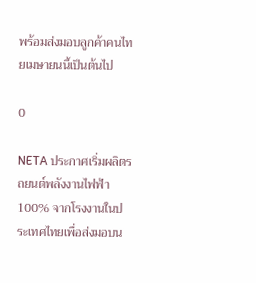พร้อมส่งมอบลูกค้าคนไทยเมษายนนี้เป็นต้นไป

0

NETA ประกาศเริ่มผลิตรถยนต์พลังงานไฟฟ้า 100% จากโรงงานในประเทศไทยเพื่อส่งมอบน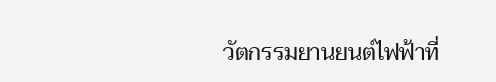วัตกรรมยานยนต์ไฟฟ้าที่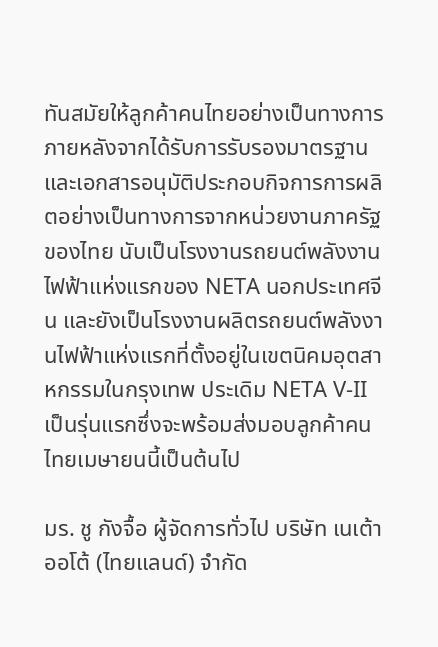ทันสมัยให้ลูกค้าคนไทยอย่างเป็นทางการภายหลังจากได้รับการรับรองมาตรฐานและเอกสารอนุมัติประกอบกิจการการผลิตอย่างเป็นทางการจากหน่วยงานภาครัฐของไทย นับเป็นโรงงานรถยนต์พลังงานไฟฟ้าแห่งแรกของ NETA นอกประเทศจีน และยังเป็นโรงงานผลิตรถยนต์พลังงานไฟฟ้าแห่งแรกที่ตั้งอยู่ในเขตนิคมอุตสาหกรรมในกรุงเทพ ประเดิม NETA V-II เป็นรุ่นแรกซึ่งจะพร้อมส่งมอบลูกค้าคนไทยเมษายนนี้เป็นต้นไป

มร. ชู กังจื้อ ผู้จัดการทั่วไป บริษัท เนเต้า ออโต้ (ไทยแลนด์) จำกัด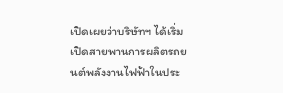เปิดเผยว่าบริษัทฯ ได้เริ่มเปิดสายพานการผลิตรถยนต์พลังงานไฟฟ้าในประ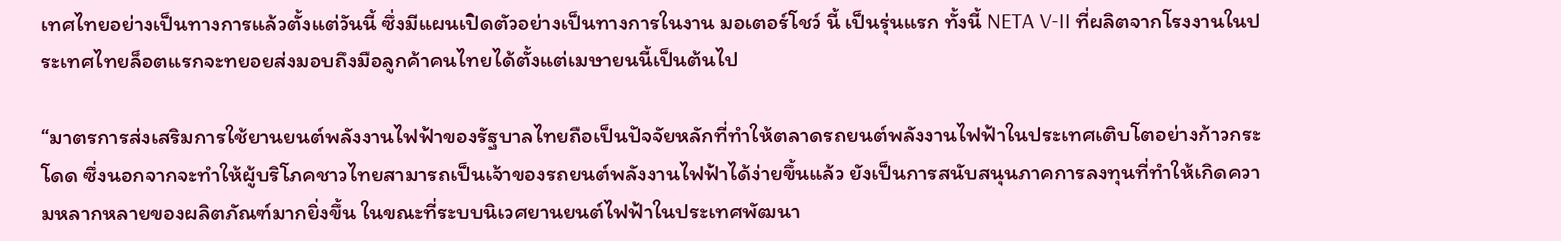เทศไทยอย่างเป็นทางการแล้วตั้งแต่วันนี้ ซึ่งมีแผนเปิดตัวอย่างเป็นทางการในงาน มอเตอร์โชว์ นี้ เป็นรุ่นแรก ทั้งนี้ NETA V-II ที่ผลิตจากโรงงานในประเทศไทยล็อตแรกจะทยอยส่งมอบถึงมือลูกค้าคนไทยได้ตั้งแต่เมษายนนี้เป็นต้นไป

“มาตรการส่งเสริมการใช้ยานยนต์พลังงานไฟฟ้าของรัฐบาลไทยถือเป็นปัจจัยหลักที่ทำให้ตลาดรถยนต์พลังงานไฟฟ้าในประเทศเติบโตอย่างก้าวกระโดด ซึ่งนอกจากจะทำให้ผู้บริโภคชาวไทยสามารถเป็นเจ้าของรถยนต์พลังงานไฟฟ้าได้ง่ายขึ้นแล้ว ยังเป็นการสนับสนุนภาคการลงทุนที่ทำให้เกิดความหลากหลายของผลิตภัณฑ์มากยิ่งขึ้น ในขณะที่ระบบนิเวศยานยนต์ไฟฟ้าในประเทศพัฒนา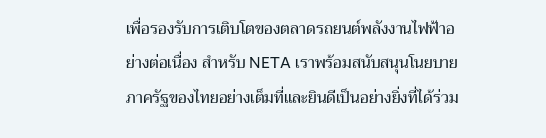เพื่อรองรับการเติบโตของตลาดรถยนต์พลังงานไฟฟ้าอย่างต่อเนื่อง สำหรับ NETA เราพร้อมสนับสนุนโนยบายภาครัฐของไทยอย่างเต็มที่และยินดีเป็นอย่างยิ่งที่ได้ร่วม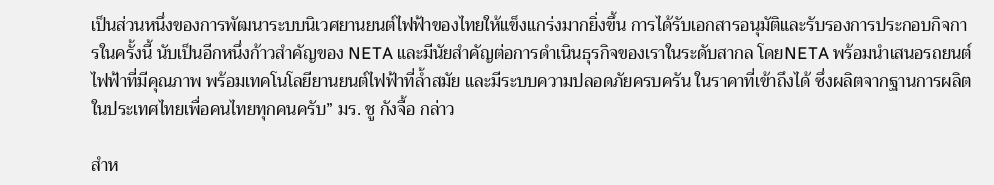เป็นส่วนหนึ่งของการพัฒนาระบบนิเวศยานยนต์ไฟฟ้าของไทยให้แข็งแกร่งมากยิ่งขึ้น การได้รับเอกสารอนุมัติและรับรองการประกอบกิจการในครั้งนี้ นับเป็นอีกหนึ่งก้าวสำคัญของ NETA และมีนัยสำคัญต่อการดำเนินธุรกิจของเราในระดับสากล โดยNETA พร้อมนำเสนอรถยนต์ไฟฟ้าที่มีคุณภาพ พร้อมเทคโนโลยียานยนต์ไฟฟ้าที่ล้ำสมัย และมีระบบความปลอดภัยครบครัน ในราคาที่เข้าถึงได้ ซึ่งผลิตจากฐานการผลิตในประเทศไทยเพื่อคนไทยทุกคนครับ” มร. ชู กังจื้อ กล่าว

สำห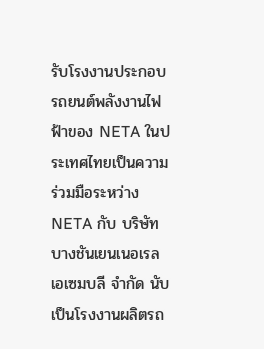รับโรงงานประกอบรถยนต์พลังงานไฟฟ้าของ NETA ในประเทศไทยเป็นความร่วมมือระหว่าง NETA กับ บริษัท บางชันเยนเนอเรลเอเซมบลี จำกัด นับเป็นโรงงานผลิตรถ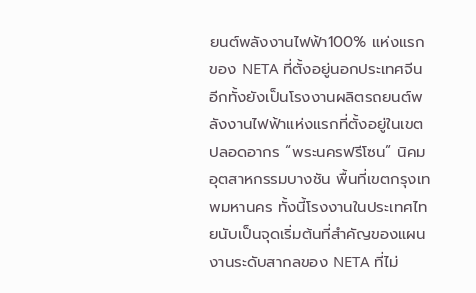ยนต์พลังงานไฟฟ้า100% แห่งแรกของ NETA ที่ตั้งอยู่นอกประเทศจีน อีกทั้งยังเป็นโรงงานผลิตรถยนต์พลังงานไฟฟ้าแห่งแรกที่ตั้งอยู่ในเขตปลอดอากร “พระนครฟรีโซน” นิคมอุตสาหกรรมบางชัน พื้นที่เขตกรุงเทพมหานคร ทั้งนี้โรงงานในประเทศไทยนับเป็นจุดเริ่มต้นที่สำคัญของแผนงานระดับสากลของ NETA ที่ไม่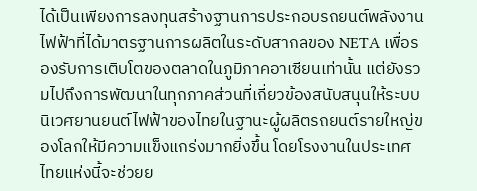ได้เป็นเพียงการลงทุนสร้างฐานการประกอบรถยนต์พลังงานไฟฟ้าที่ได้มาตรฐานการผลิตในระดับสากลของ NETA เพื่อรองรับการเติบโตของตลาดในภูมิภาคอาเซียนเท่านั้น แต่ยังรวมไปถึงการพัฒนาในทุกภาคส่วนที่เกี่ยวข้องสนับสนุนให้ระบบนิเวศยานยนต์ไฟฟ้าของไทยในฐานะผู้ผลิตรถยนต์รายใหญ่ของโลกให้มีความแข็งแกร่งมากยิ่งขึ้น โดยโรงงานในประเทศไทยแห่งนี้จะช่วยย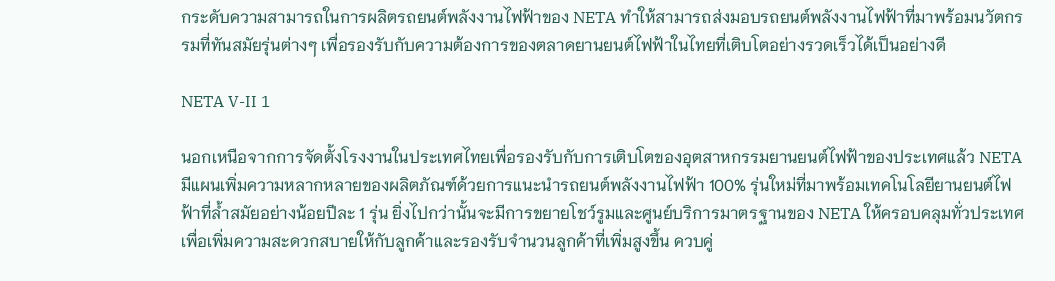กระดับความสามารถในการผลิตรถยนต์พลังงานไฟฟ้าของ NETA ทำให้สามารถส่งมอบรถยนต์พลังงานไฟฟ้าที่มาพร้อมนวัตกรรมที่ทันสมัยรุ่นต่างๆ เพื่อรองรับกับความต้องการของตลาดยานยนต์ไฟฟ้าในไทยที่เติบโตอย่างรวดเร็วได้เป็นอย่างดี

NETA V-II 1

นอกเหนือจากการจัดตั้งโรงงานในประเทศไทยเพื่อรองรับกับการเติบโตของอุตสาหกรรมยานยนต์ไฟฟ้าของประเทศแล้ว NETA มีแผนเพิ่มความหลากหลายของผลิตภัณฑ์ด้วยการแนะนำรถยนต์พลังงานไฟฟ้า 100% รุ่นใหม่ที่มาพร้อมเทคโนโลยียานยนต์ไฟฟ้าที่ล้ำสมัยอย่างน้อยปีละ 1 รุ่น ยิ่งไปกว่านั้นจะมีการขยายโชว์รูมและศูนย์บริการมาตรฐานของ NETA ให้ครอบคลุมทั่วประเทศเพื่อเพิ่มความสะดวกสบายให้กับลูกค้าและรองรับจำนวนลูกค้าที่เพิ่มสูงขึ้น ควบคู่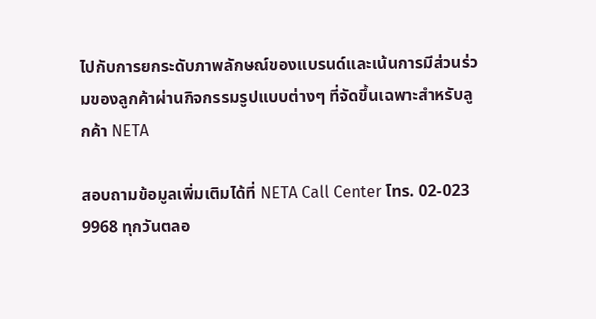ไปกับการยกระดับภาพลักษณ์ของแบรนด์และเน้นการมีส่วนร่วมของลูกค้าผ่านกิจกรรมรูปแบบต่างๆ ที่จัดขึ้นเฉพาะสำหรับลูกค้า NETA

สอบถามข้อมูลเพิ่มเติมได้ที่ NETA Call Center โทร. 02-023 9968 ทุกวันตลอ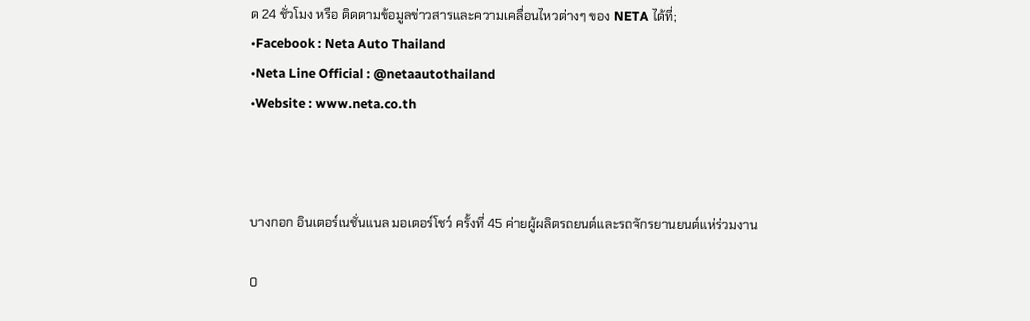ด 24 ชั่วโมง หรือ ติดตามข้อมูลข่าวสารและความเคลื่อนไหวต่างๆ ของ NETA ได้ที่;
•Facebook : Neta Auto Thailand
•Neta Line Official : @netaautothailand
•Website : www.neta.co.th



บางกอก อินเตอร์เนชั่นแนล มอเตอร์โชว์ ครั้งที่ 45 ค่ายผู้ผลิตรถยนต์และรถจักรยานยนต์แห่ร่วมงาน

0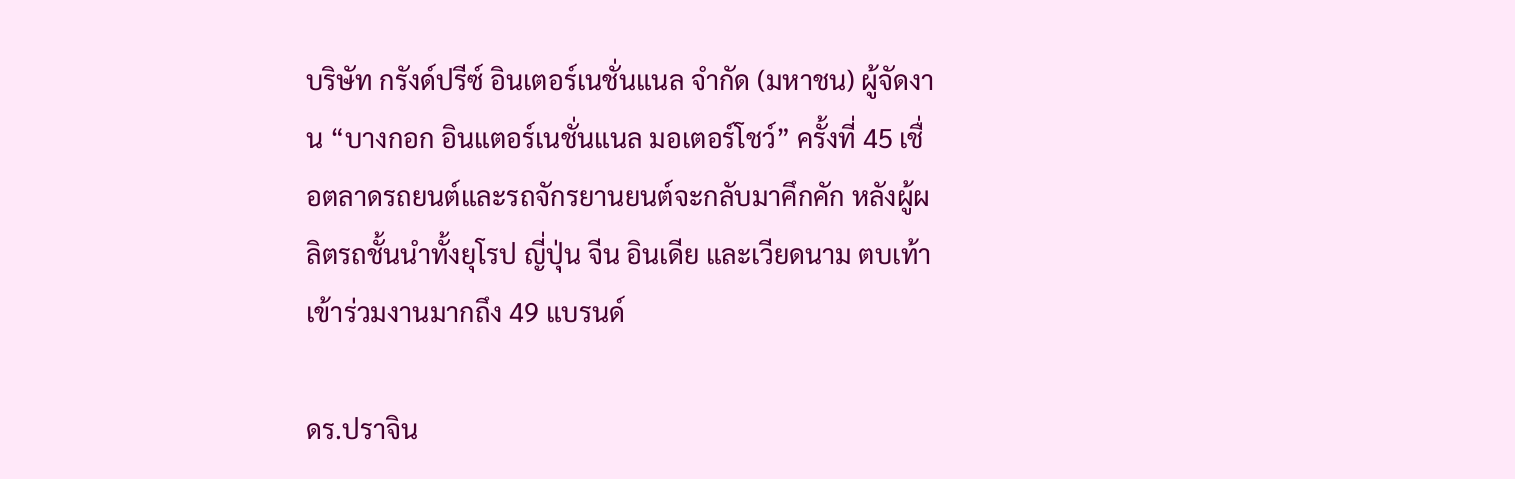บริษัท กรังด์ปรีซ์ อินเตอร์เนชั่นแนล จำกัด (มหาชน) ผู้จัดงาน “บางกอก อินแตอร์เนชั่นแนล มอเตอร์โชว์” ครั้งที่ 45 เชื่อตลาดรถยนต์และรถจักรยานยนต์จะกลับมาคึกคัก หลังผู้ผลิตรถชั้นนำทั้งยุโรป ญี่ปุ่น จีน อินเดีย และเวียดนาม ตบเท้าเข้าร่วมงานมากถึง 49 แบรนด์

ดร.ปราจิน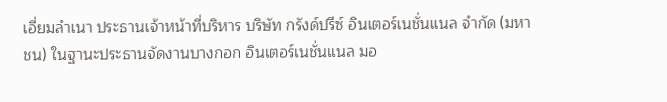เอี่ยมลำเนา ประธานเจ้าหน้าที่บริหาร บริษัท กรังด์ปรีซ์ อินเตอร์เนชั่นแนล จำกัด (มหาชน) ในฐานะประธานจัดงานบางกอก อินเตอร์เนชั่นแนล มอ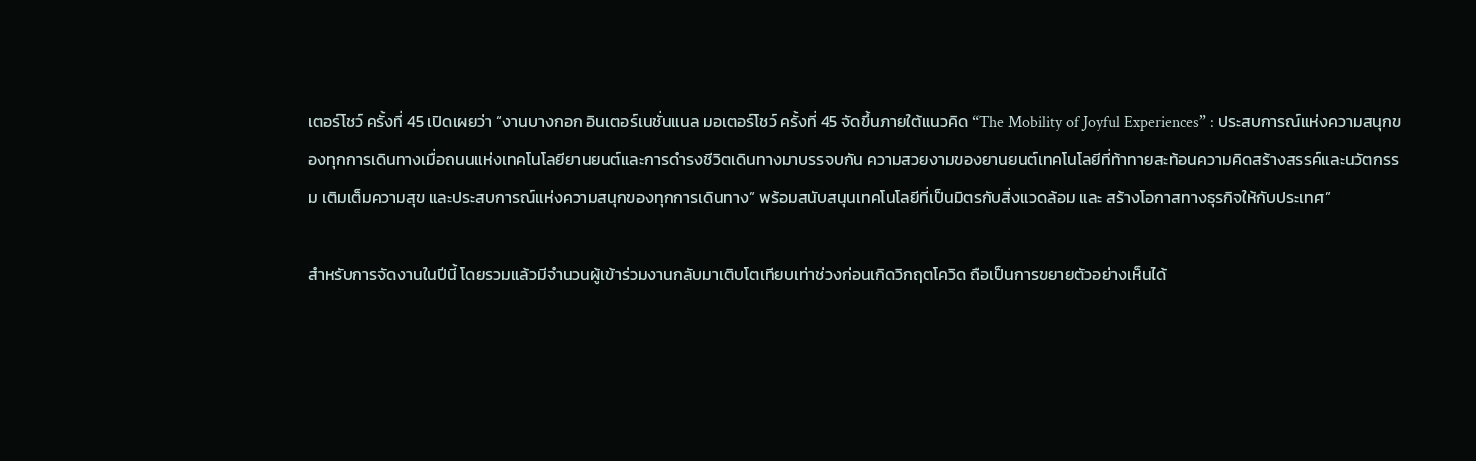เตอร์โชว์ ครั้งที่ 45 เปิดเผยว่า “งานบางกอก อินเตอร์เนชั่นแนล มอเตอร์โชว์ ครั้งที่ 45 จัดขึ้นภายใต้แนวคิด “The Mobility of Joyful Experiences” : ประสบการณ์แห่งความสนุกของทุกการเดินทางเมื่อถนนแห่งเทคโนโลยียานยนต์และการดำรงชีวิตเดินทางมาบรรจบกัน ความสวยงามของยานยนต์เทคโนโลยีที่ท้าทายสะท้อนความคิดสร้างสรรค์และนวัตกรรม เติมเต็มความสุข และประสบการณ์แห่งความสนุกของทุกการเดินทาง” พร้อมสนับสนุนเทคโนโลยีที่เป็นมิตรกับสิ่งแวดล้อม และ สร้างโอกาสทางธุรกิจให้กับประเทศ”

สำหรับการจัดงานในปีนี้ โดยรวมแล้วมีจำนวนผู้เข้าร่วมงานกลับมาเติบโตเทียบเท่าช่วงก่อนเกิดวิกฤตโควิด ถือเป็นการขยายตัวอย่างเห็นได้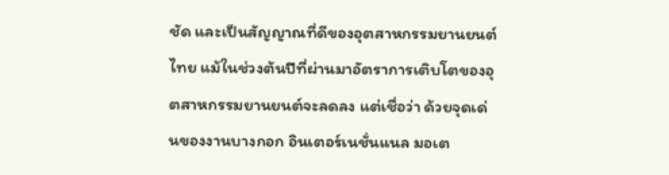ชัด และเป็นสัญญาณที่ดีของอุตสาหกรรมยานยนต์ไทย แม้ในช่วงต้นปีที่ผ่านมาอัตราการเติบโตของอุตสาหกรรมยานยนต์จะลดลง แต่เชื่อว่า ด้วยจุดเด่นของงานบางกอก อินเตอร์เนชั่นแนล มอเต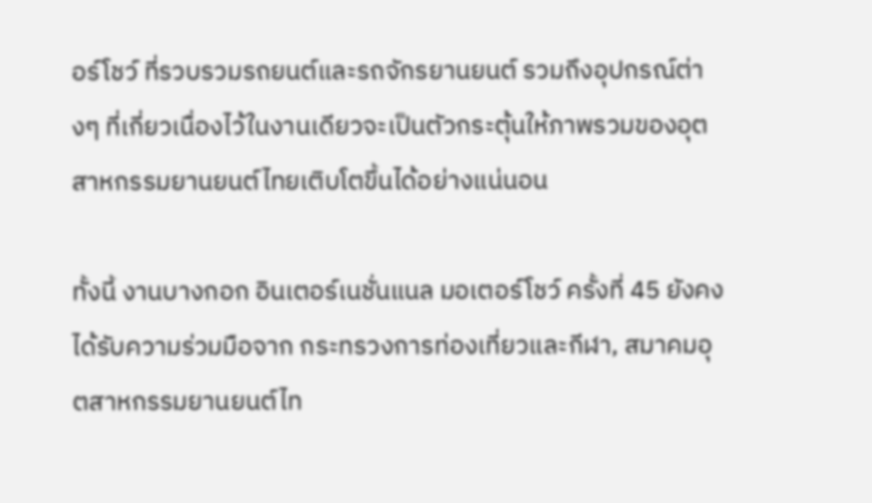อร์โชว์ ที่รวบรวมรถยนต์และรถจักรยานยนต์ รวมถึงอุปกรณ์ต่างๆ ที่เกี่ยวเนื่องไว้ในงานเดียวจะเป็นตัวกระตุ้นให้ภาพรวมของอุตสาหกรรมยานยนต์ไทยเติบโตขึ้นได้อย่างแน่นอน

ทั้งนี้ งานบางกอก อินเตอร์เนชั่นแนล มอเตอร์โชว์ ครั้งที่ 45 ยังคงได้รับความร่วมมือจาก กระทรวงการท่องเที่ยวและกีฬา, สมาคมอุตสาหกรรมยานยนต์ไท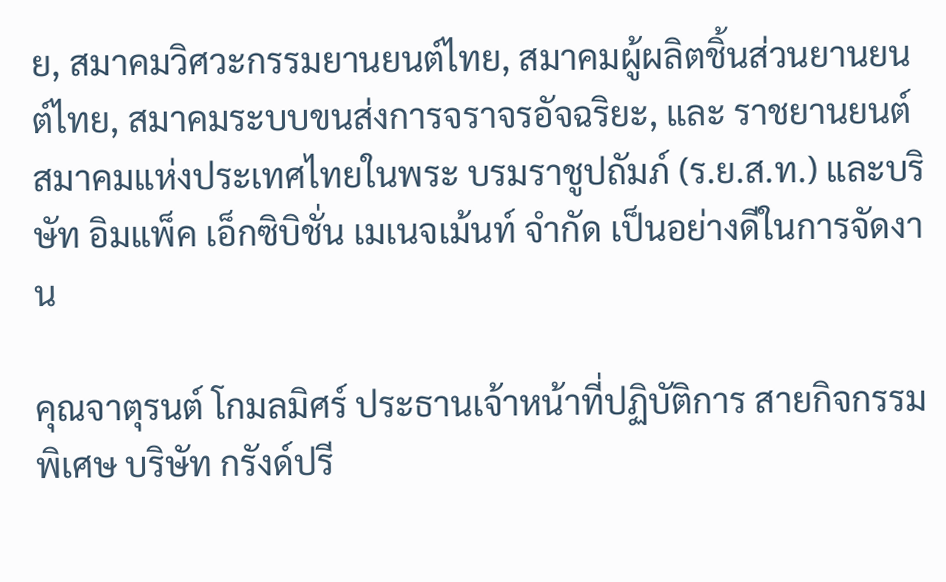ย, สมาคมวิศวะกรรมยานยนต์ไทย, สมาคมผู้ผลิตชิ้นส่วนยานยนต์ไทย, สมาคมระบบขนส่งการจราจรอัจฉริยะ, และ ราชยานยนต์สมาคมแห่งประเทศไทยในพระ บรมราชูปถัมภ์ (ร.ย.ส.ท.) และบริษัท อิมแพ็ค เอ็กซิบิชั่น เมเนจเม้นท์ จำกัด เป็นอย่างดีในการจัดงาน

คุณจาตุรนต์ โกมลมิศร์ ประธานเจ้าหน้าที่ปฏิบัติการ สายกิจกรรมพิเศษ บริษัท กรังด์ปรี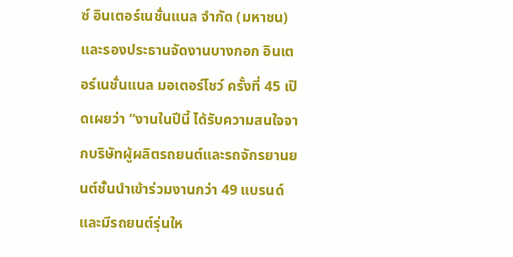ซ์ อินเตอร์เนชั่นแนล จำกัด (มหาชน) และรองประธานจัดงานบางกอก อินเตอร์เนชั่นแนล มอเตอร์โชว์ ครั้งที่ 45 เปิดเผยว่า “งานในปีนี้ ได้รับความสนใจจากบริษัทผู้ผลิตรถยนต์และรถจักรยานยนต์ชั้นนำเข้าร่วมงานกว่า 49 แบรนด์ และมีรถยนต์รุ่นให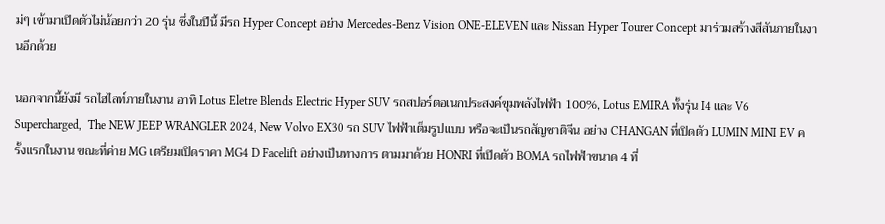ม่ๆ เข้ามาเปิดตัวไม่น้อยกว่า 20 รุ่น ซึ่งในปีนี้ มีรถ Hyper Concept อย่าง Mercedes-Benz Vision ONE-ELEVEN และ Nissan Hyper Tourer Concept มาร่วมสร้างสีสันภายในงานอีกด้วย

นอกจากนี้ยังมี รถไฮไลท์ภายในงาน อาทิ Lotus Eletre Blends Electric Hyper SUV รถสปอร์ตอเนกประสงค์ขุมพลังไฟฟ้า 100%, Lotus EMIRA ทั้งรุ่น I4 และ V6 Supercharged,  The NEW JEEP WRANGLER 2024, New Volvo EX30 รถ SUV ไฟฟ้าเต็มรูปแบบ หรือจะเป็นรถสัญชาติจีน อย่าง CHANGAN ที่เปิดตัว LUMIN MINI EV ครั้งแรกในงาน ขณะที่ค่าย MG เตรียมเปิดราคา MG4 D Facelift อย่างเป็นทางการ ตามมาด้วย HONRI ที่เปิดตัว BOMA รถไฟฟ้าขนาด 4 ที่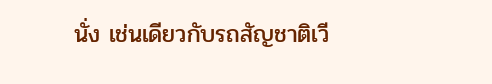นั่ง เช่นเดียวกับรถสัญชาติเวี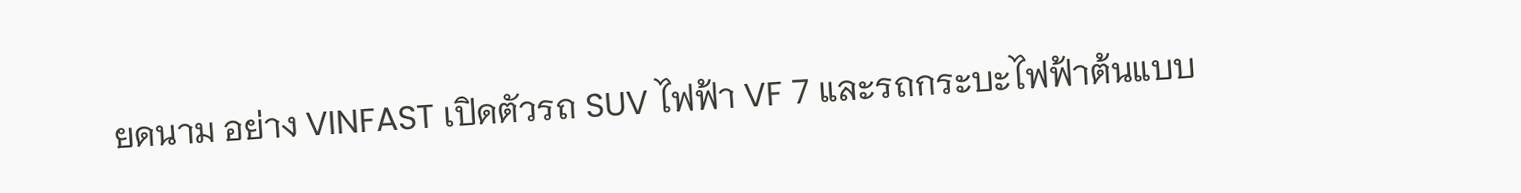ยดนาม อย่าง VINFAST เปิดตัวรถ SUV ไฟฟ้า VF 7 และรถกระบะไฟฟ้าต้นแบบ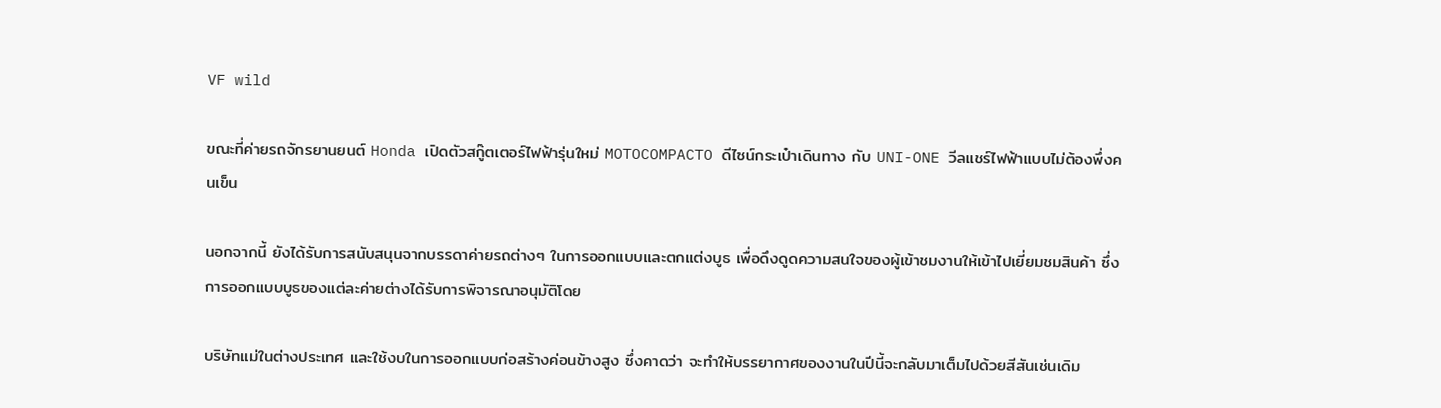VF wild

ขณะที่ค่ายรถจักรยานยนต์ Honda เปิดตัวสกู๊ตเตอร์ไฟฟ้ารุ่นใหม่ MOTOCOMPACTO ดีไซน์กระเป๋าเดินทาง กับ UNI-ONE วีลแชร์ไฟฟ้าแบบไม่ต้องพึ่งคนเข็น

นอกจากนี้ ยังได้รับการสนับสนุนจากบรรดาค่ายรถต่างๆ ในการออกแบบและตกแต่งบูธ เพื่อดึงดูดความสนใจของผู้เข้าชมงานให้เข้าไปเยี่ยมชมสินค้า ซึ่งการออกแบบบูธของแต่ละค่ายต่างได้รับการพิจารณาอนุมัติโดย

บริษัทแม่ในต่างประเทศ และใช้งบในการออกแบบก่อสร้างค่อนข้างสูง ซึ่งคาดว่า จะทำให้บรรยากาศของงานในปีนี้จะกลับมาเต็มไปด้วยสีสันเช่นเดิม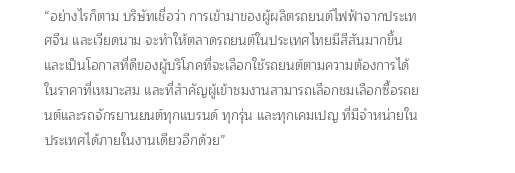“อย่างไรก็ตาม บริษัทเชื่อว่า การเข้ามาของผู้ผลิตรถยนต์ไฟฟ้าจากประเทศจีน และเวียดนาม จะทำให้ตลาดรถยนต์ในประเทศไทยมีสีสันมากขึ้น และเป็นโอกาสที่ดีของผู้บริโภคที่จะเลือกใช้รถยนต์ตามความต้องการได้ในราคาที่เหมาะสม และที่สำคัญผู้เข้าชมงานสามารถเลือกชมเลือกซื้อรถยนต์และรถจักรยานยนต์ทุกแบรนด์ ทุกรุ่น และทุกเคมเปญ ที่มีจำหน่ายในประเทศได้ภายในงานเดียวอีกด้วย”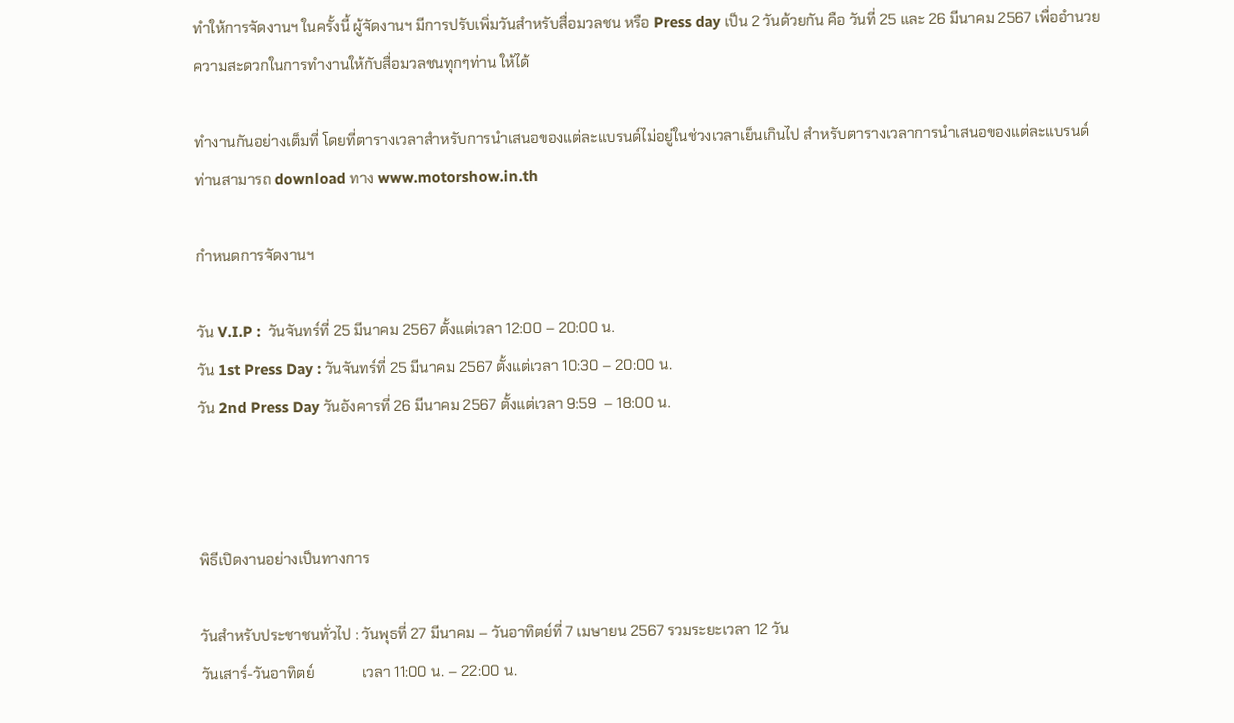ทำให้การจัดงานฯ ในครั้งนี้ ผู้จัดงานฯ มีการปรับเพิ่มวันสำหรับสื่อมวลชน หรือ Press day เป็น 2 วันด้วยกัน คือ วันที่ 25 และ 26 มีนาคม 2567 เพื่ออำนวยความสะดวกในการทำงานให้กับสื่อมวลชนทุกๆท่าน ให้ได้

ทำงานกันอย่างเต็มที่ โดยที่ตารางเวลาสำหรับการนำเสนอของแต่ละแบรนด์ไม่อยู่ในช่วงเวลาเย็นเกินไป สำหรับตารางเวลาการนำเสนอของแต่ละแบรนด์ ท่านสามารถ download ทาง www.motorshow.in.th

กำหนดการจัดงานฯ

วัน V.I.P :  วันจันทร์ที่ 25 มีนาคม 2567 ตั้งแต่เวลา 12:00 – 20:00 น.
วัน 1st Press Day : วันจันทร์ที่ 25 มีนาคม 2567 ตั้งแต่เวลา 10:30 – 20:00 น.
วัน 2nd Press Day วันอังคารที่ 26 มีนาคม 2567 ตั้งแต่เวลา 9:59  – 18:00 น.



พิธีเปิดงานอย่างเป็นทางการ

วันสำหรับประชาชนทั่วไป : วันพุธที่ 27 มีนาคม – วันอาทิตย์ที่ 7 เมษายน 2567 รวมระยะเวลา 12 วัน
วันเสาร์-วันอาทิตย์             เวลา 11:00 น. – 22:00 น.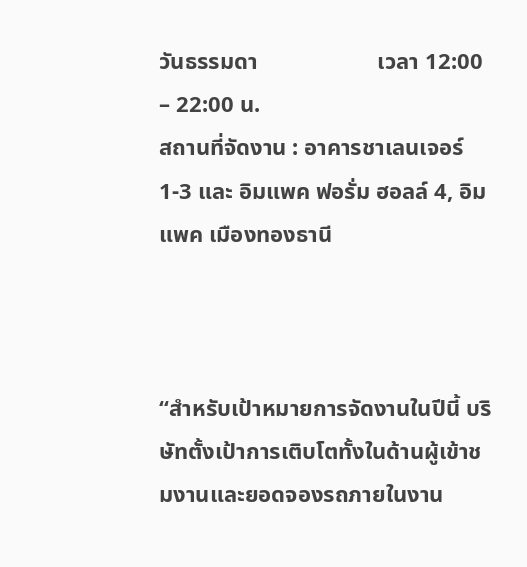วันธรรมดา                     เวลา 12:00 – 22:00 น.
สถานที่จัดงาน : อาคารชาเลนเจอร์ 1-3 และ อิมแพค ฟอรั่ม ฮอลล์ 4, อิมแพค เมืองทองธานี



“สำหรับเป้าหมายการจัดงานในปีนี้ บริษัทตั้งเป้าการเติบโตทั้งในด้านผู้เข้าชมงานและยอดจองรถภายในงาน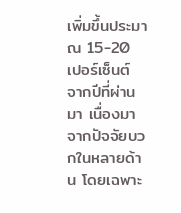เพิ่มขึ้นประมาณ 15-20 เปอร์เซ็นต์ จากปีที่ผ่านมา เนื่องมาจากปัจจัยบวกในหลายด้าน โดยเฉพาะ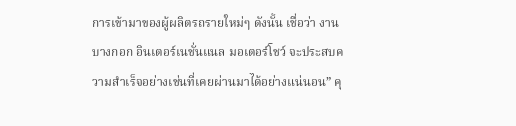การเข้ามาของผู้ผลิตรถรายใหม่ๆ ดังนั้น เชื่อว่า งานบางกอก อินเตอร์เนชั่นแนล มอเตอร์โชว์ จะประสบความสำเร็จอย่างเช่นที่เคยผ่านมาได้อย่างแน่นอน” คุ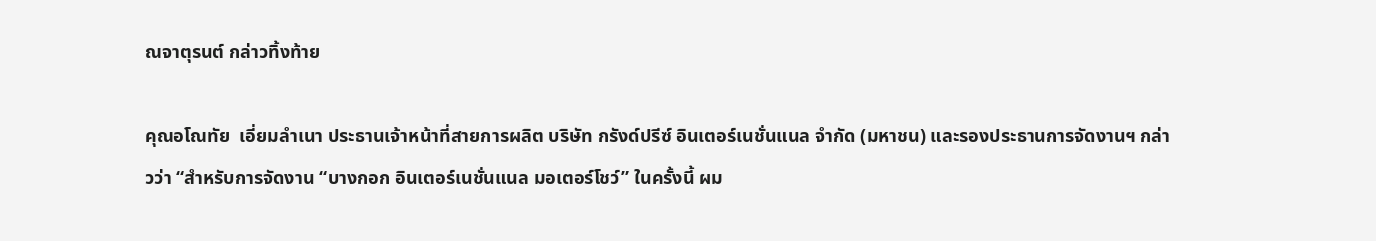ณจาตุรนต์ กล่าวทิ้งท้าย

คุณอโณทัย  เอี่ยมลำเนา ประธานเจ้าหน้าที่สายการผลิต บริษัท กรังด์ปรีซ์ อินเตอร์เนชั่นแนล จำกัด (มหาชน) และรองประธานการจัดงานฯ กล่าวว่า “สำหรับการจัดงาน “บางกอก อินเตอร์เนชั่นแนล มอเตอร์โชว์” ในครั้งนี้ ผม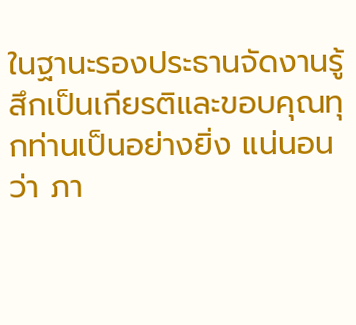ในฐานะรองประธานจัดงานรู้สึกเป็นเกียรติและขอบคุณทุกท่านเป็นอย่างยิ่ง แน่นอนว่า ภา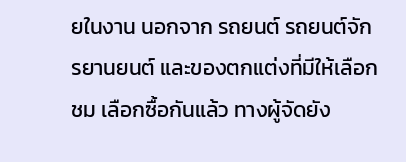ยในงาน นอกจาก รถยนต์ รถยนต์จักรยานยนต์ และของตกแต่งที่มีให้เลือกชม เลือกซื้อกันแล้ว ทางผู้จัดยัง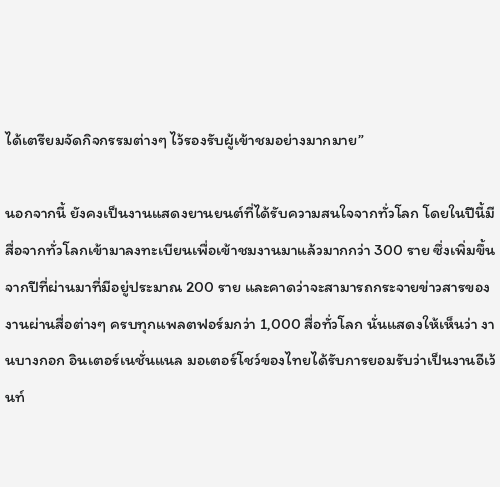ได้เตรียมจัดกิจกรรมต่างๆ ไว้รองรับผู้เข้าชมอย่างมากมาย”

นอกจากนี้ ยังคงเป็นงานแสดงยานยนต์ที่ได้รับความสนใจจากทั่วโลก โดยในปีนี้มีสื่อจากทั่วโลกเข้ามาลงทะเบียนเพื่อเข้าชมงานมาแล้วมากกว่า 300 ราย ซึ่งเพิ่มขึ้นจากปีที่ผ่านมาที่มีอยู่ประมาณ 200 ราย และคาดว่าจะสามารถกระจายข่าวสารของงานผ่านสื่อต่างๆ ครบทุกแพลตฟอร์มกว่า 1,000 สื่อทั่วโลก นั่นแสดงให้เห็นว่า งานบางกอก อินเตอร์เนชั่นแนล มอเตอร์โชว์ของไทยได้รับการยอมรับว่าเป็นงานอีเว้นท์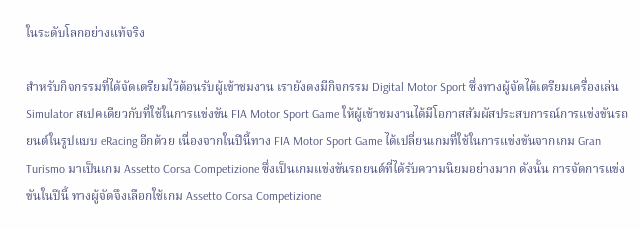ในระดับโลกอย่างแท้จริง

สำหรับกิจกรรมที่ได้จัดเตรียมไว้ต้อนรับผู้เข้าชมงาน เรายังดงมีกิจกรรม Digital Motor Sport ซึ่งทางผู้จัดได้เตรียมเครื่องเล่น Simulator สเปคเดียวกับที่ใช้ในการแข่งขัน FIA Motor Sport Game ให้ผู้เข้าชมงานได้มีโอกาสสัมผัสประสบการณ์การแข่งขันรถยนต์ในรูปแบบ eRacing อีกด้วย เนื่องจากในปีนี้ทาง FIA Motor Sport Game ได้เปลี่ยนเกมที่ใช้ในการแข่งขันจากเกม Gran Turismo มาเป็นเกม Assetto Corsa Competizione ซึ่งเป็นเกมแข่งขันรถยนต์ที่ได้รับความนิยมอย่างมาก ดังนั้น การจัดการแข่งขันในปีนี้ ทางผู้จัดจึงเลือกใช้เกม Assetto Corsa Competizione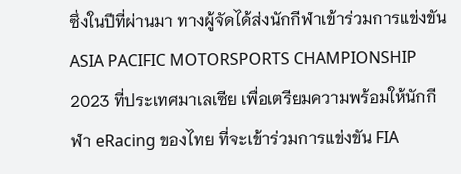ซึ่งในปีที่ผ่านมา ทางผู้จัดได้ส่งนักกีฬาเข้าร่วมการแข่งขัน ASIA PACIFIC MOTORSPORTS CHAMPIONSHIP 2023 ที่ประเทศมาเลเซีย เพื่อเตรียมความพร้อมให้นักกีฬา eRacing ของไทย ที่จะเข้าร่วมการแข่งขัน FIA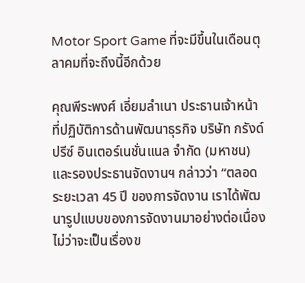Motor Sport Game ที่จะมีขึ้นในเดือนตุลาคมที่จะถึงนี้อีกด้วย

คุณพีระพงศ์ เอี่ยมลำเนา ประธานเจ้าหน้าที่ปฏิบัติการด้านพัฒนาธุรกิจ บริษัท กรังด์ปรีซ์ อินเตอร์เนชั่นแนล จำกัด (มหาชน)  และรองประธานจัดงานฯ กล่าวว่า “ตลอดระยะเวลา 45 ปี ของการจัดงาน เราได้พัฒนารูปแบบของการจัดงานมาอย่างต่อเนื่อง ไม่ว่าจะเป็นเรื่องข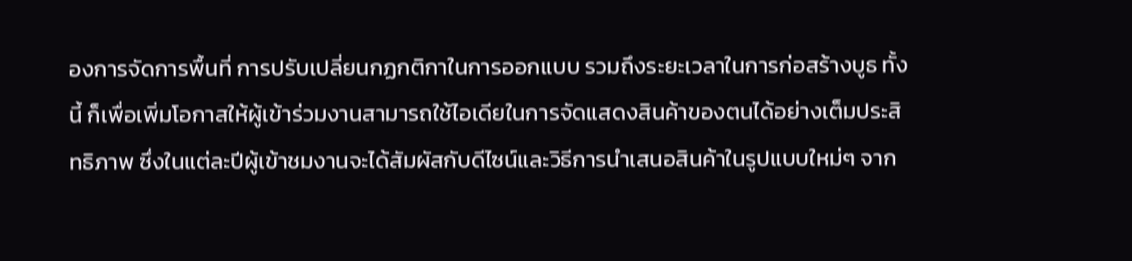องการจัดการพื้นที่ การปรับเปลี่ยนกฏกติกาในการออกแบบ รวมถึงระยะเวลาในการก่อสร้างบูธ ทั้งนี้ ก็เพื่อเพิ่มโอกาสให้ผู้เข้าร่วมงานสามารถใช้ไอเดียในการจัดแสดงสินค้าของตนได้อย่างเต็มประสิทธิภาพ ซึ่งในแต่ละปีผู้เข้าชมงานจะได้สัมผัสกับดีไซน์และวิธีการนำเสนอสินค้าในรูปแบบใหม่ๆ จาก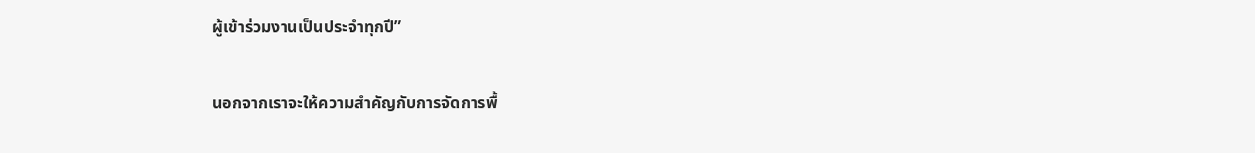ผู้เข้าร่วมงานเป็นประจำทุกปี”

นอกจากเราจะให้ความสำคัญกับการจัดการพื้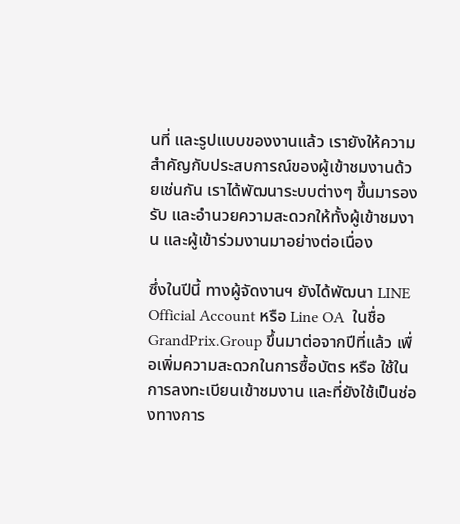นที่ และรูปแบบของงานแล้ว เรายังให้ความสำคัญกับประสบการณ์ของผู้เข้าชมงานด้วยเช่นกัน เราได้พัฒนาระบบต่างๆ ขึ้นมารองรับ และอำนวยความสะดวกให้ทั้งผู้เข้าชมงาน และผู้เข้าร่วมงานมาอย่างต่อเนื่อง

ซึ่งในปีนี้ ทางผู้จัดงานฯ ยังได้พัฒนา LINE Official Account หรือ Line OA  ในชื่อ GrandPrix.Group ขึ้นมาต่อจากปีที่แล้ว เพื่อเพิ่มความสะดวกในการซื้อบัตร หรือ ใช้ในการลงทะเบียนเข้าชมงาน และที่ยังใช้เป็นช่องทางการ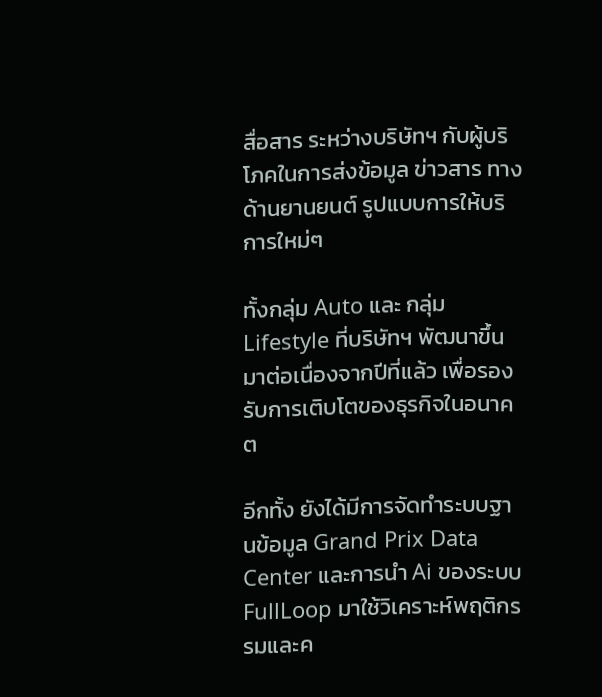สื่อสาร ระหว่างบริษัทฯ กับผู้บริโภคในการส่งข้อมูล ข่าวสาร ทางด้านยานยนต์ รูปแบบการให้บริการใหม่ๆ

ทั้งกลุ่ม Auto และ กลุ่ม Lifestyle ที่บริษัทฯ พัฒนาขึ้นมาต่อเนื่องจากปีที่แล้ว เพื่อรองรับการเติบโตของธุรกิจในอนาคต

อีกทั้ง ยังได้มีการจัดทำระบบฐานข้อมูล Grand Prix Data Center และการนำ Ai ของระบบ FullLoop มาใช้วิเคราะห์พฤติกรรมและค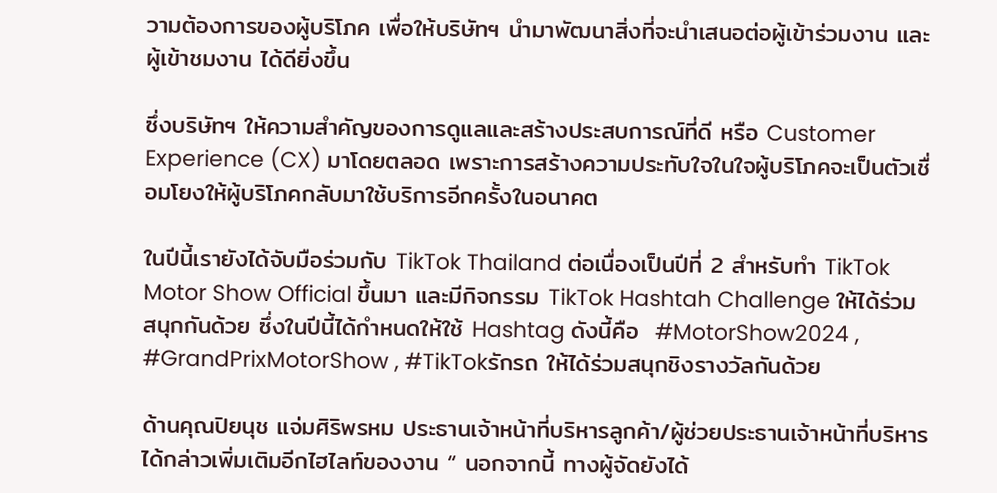วามต้องการของผู้บริโภค เพื่อให้บริษัทฯ นำมาพัฒนาสิ่งที่จะนำเสนอต่อผู้เข้าร่วมงาน และผู้เข้าชมงาน ได้ดียิ่งขึ้น

ซึ่งบริษัทฯ ให้ความสำคัญของการดูแลและสร้างประสบการณ์ที่ดี หรือ Customer Experience (CX) มาโดยตลอด เพราะการสร้างความประทับใจในใจผู้บริโภคจะเป็นตัวเชื่อมโยงให้ผู้บริโภคกลับมาใช้บริการอีกครั้งในอนาคต

ในปีนี้เรายังได้จับมือร่วมกับ TikTok Thailand ต่อเนื่องเป็นปีที่ 2 สำหรับทำ TikTok Motor Show Official ขึ้นมา และมีกิจกรรม TikTok Hashtah Challenge ให้ได้ร่วมสนุกกันด้วย ซึ่งในปีนี้ได้กำหนดให้ใช้ Hashtag ดังนี้คือ  #MotorShow2024 , #GrandPrixMotorShow , #TikTokรักรถ ให้ได้ร่วมสนุกชิงรางวัลกันด้วย

ด้านคุณปิยนุช แจ่มศิริพรหม ประธานเจ้าหน้าที่บริหารลูกค้า/ผู้ช่วยประธานเจ้าหน้าที่บริหาร  ได้กล่าวเพิ่มเติมอีกไฮไลท์ของงาน “ นอกจากนี้ ทางผู้จัดยังได้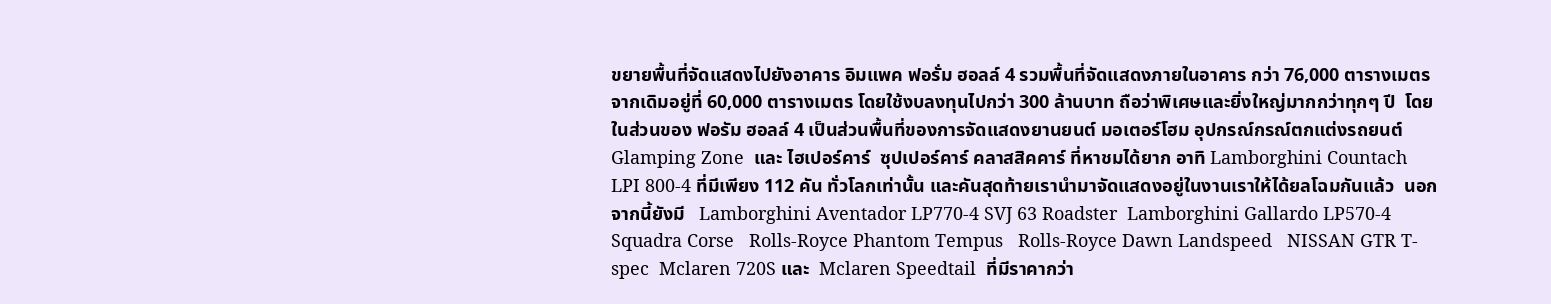ขยายพื้นที่จัดแสดงไปยังอาคาร อิมแพค ฟอรั่ม ฮอลล์ 4 รวมพื้นที่จัดแสดงภายในอาคาร กว่า 76,000 ตารางเมตร จากเดิมอยู่ที่ 60,000 ตารางเมตร โดยใช้งบลงทุนไปกว่า 300 ล้านบาท ถือว่าพิเศษและยิ่งใหญ่มากกว่าทุกๆ ปี  โดยในส่วนของ ฟอรัม ฮอลล์ 4 เป็นส่วนพื้นที่ของการจัดแสดงยานยนต์ มอเตอร์โฮม อุปกรณ์กรณ์ตกแต่งรถยนต์  Glamping Zone  และ ไฮเปอร์คาร์  ซุปเปอร์คาร์ คลาสสิคคาร์ ที่หาชมได้ยาก อาทิ Lamborghini Countach LPI 800-4 ที่มีเพียง 112 คัน ทั่วโลกเท่านั้น และคันสุดท้ายเรานำมาจัดแสดงอยู่ในงานเราให้ได้ยลโฉมกันแล้ว  นอกจากนี้ยังมี   Lamborghini Aventador LP770-4 SVJ 63 Roadster  Lamborghini Gallardo LP570-4 Squadra Corse   Rolls-Royce Phantom Tempus   Rolls-Royce Dawn Landspeed   NISSAN GTR T-spec  Mclaren 720S และ  Mclaren Speedtail  ที่มีราคากว่า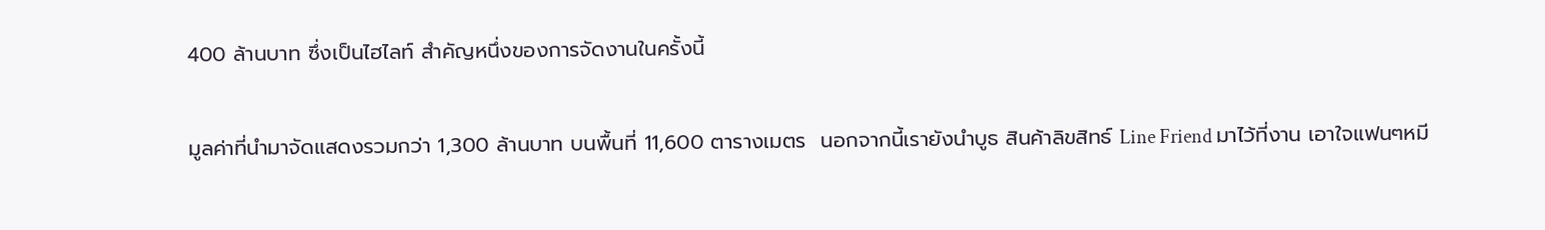400 ล้านบาท ซึ่งเป็นไฮไลท์ สำคัญหนึ่งของการจัดงานในครั้งนี้

มูลค่าที่นำมาจัดแสดงรวมกว่า 1,300 ล้านบาท บนพื้นที่ 11,600 ตารางเมตร  นอกจากนี้เรายังนำบูธ สินค้าลิขสิทธ์ Line Friend มาไว้ที่งาน เอาใจแฟนๆหมี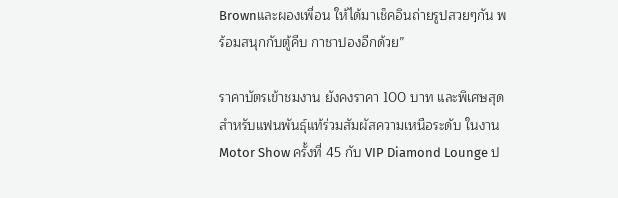Brownและผองเพื่อน ให้ได้มาเช็คอินถ่ายรูปสวยๆกัน พร้อมสนุกกับตู้คีบ กาชาปองอีกด้วย”

ราคาบัตรเข้าชมงาน ยังคงราคา 100 บาท และพิเศษสุดสำหรับแฟนพันธุ์แท้ร่วมสัมผัสความเหนือระดับ ในงาน Motor Show ครั้งที่ 45 กับ VIP Diamond Lounge ป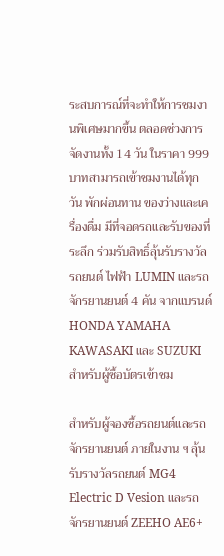ระสบการณ์ที่จะทำให้การชมงานพิเศษมากขึ้น ตลอดช่วงการจัดงานทั้ง 14 วัน ในราคา 999 บาทสามารถเข้าชมงานได้ทุกวัน พักผ่อนทาน ของว่างและเครื่องดื่ม มีที่จอดรถและรับของที่ระลึก ร่วมรับสิทธิ์ลุ้นรับรางวัลรถยนต์ ไฟฟ้า LUMIN และรถจักรยานยนต์ 4 คัน จากแบรนด์ HONDA YAMAHA KAWASAKI และ SUZUKI สำหรับผู้ซื้อบัตรเข้าชม

สำหรับผู้จองซื้อรถยนต์และรถจักรยานยนต์ ภายในงาน ฯ ลุ้นรับรางวัลรถยนต์ MG4 Electric D Vesion และรถจักรยานยนต์ ZEEHO AE6+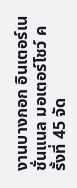งานบางกอก อินเตอร์เนชั่นแนล มอเตอร์โชว์ ครั้งที่ 45 จัด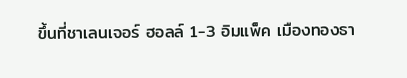ขึ้นที่ชาเลนเจอร์ ฮอลล์ 1-3 อิมแพ็ค เมืองทองธา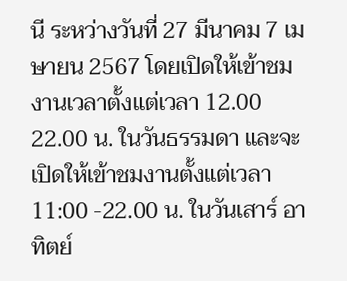นี ระหว่างวันที่ 27 มีนาคม 7 เมษายน 2567 โดยเปิดให้เข้าชมงานเวลาตั้งแต่เวลา 12.00 22.00 น. ในวันธรรมดา และจะเปิดให้เข้าชมงานตั้งแต่เวลา  11:00 -22.00 น. ในวันเสาร์ อาทิตย์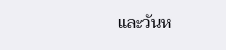และวันห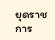ยุดราชการ